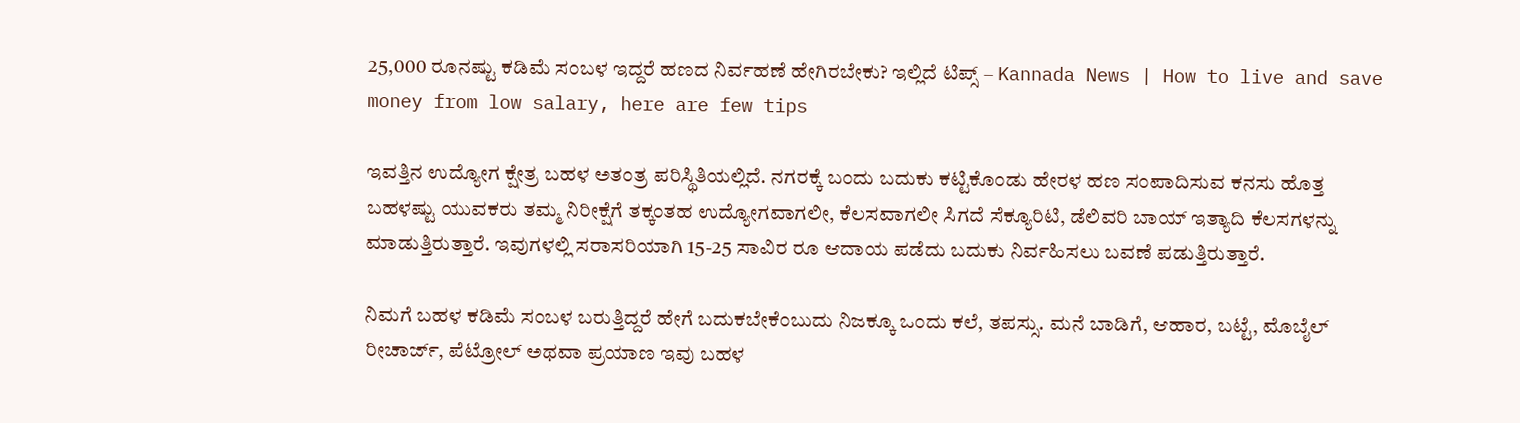25,000 ರೂನಷ್ಟು ಕಡಿಮೆ ಸಂಬಳ ಇದ್ದರೆ ಹಣದ ನಿರ್ವಹಣೆ ಹೇಗಿರಬೇಕು? ಇಲ್ಲಿದೆ ಟಿಪ್ಸ್ – Kannada News | How to live and save money from low salary, here are few tips

ಇವತ್ತಿನ ಉದ್ಯೋಗ ಕ್ಷೇತ್ರ ಬಹಳ ಅತಂತ್ರ ಪರಿಸ್ಥಿತಿಯಲ್ಲಿದೆ. ನಗರಕ್ಕೆ ಬಂದು ಬದುಕು ಕಟ್ಟಿಕೊಂಡು ಹೇರಳ ಹಣ ಸಂಪಾದಿಸುವ ಕನಸು ಹೊತ್ತ ಬಹಳಷ್ಟು ಯುವಕರು ತಮ್ಮ ನಿರೀಕ್ಷೆಗೆ ತಕ್ಕಂತಹ ಉದ್ಯೋಗವಾಗಲೀ, ಕೆಲಸವಾಗಲೀ ಸಿಗದೆ ಸೆಕ್ಯೂರಿಟಿ, ಡೆಲಿವರಿ ಬಾಯ್ ಇತ್ಯಾದಿ ಕೆಲಸಗಳನ್ನು ಮಾಡುತ್ತಿರುತ್ತಾರೆ. ಇವುಗಳಲ್ಲಿ ಸರಾಸರಿಯಾಗಿ 15-25 ಸಾವಿರ ರೂ ಆದಾಯ ಪಡೆದು ಬದುಕು ನಿರ್ವಹಿಸಲು ಬವಣೆ ಪಡುತ್ತಿರುತ್ತಾರೆ.

ನಿಮಗೆ ಬಹಳ ಕಡಿಮೆ ಸಂಬಳ ಬರುತ್ತಿದ್ದರೆ ಹೇಗೆ ಬದುಕಬೇಕೆಂಬುದು ನಿಜಕ್ಕೂ ಒಂದು ಕಲೆ, ತಪಸ್ಸು. ಮನೆ ಬಾಡಿಗೆ, ಆಹಾರ, ಬಟ್ಟೆ, ಮೊಬೈಲ್ ರೀಚಾರ್ಜ್, ಪೆಟ್ರೋಲ್ ಅಥವಾ ಪ್ರಯಾಣ ಇವು ಬಹಳ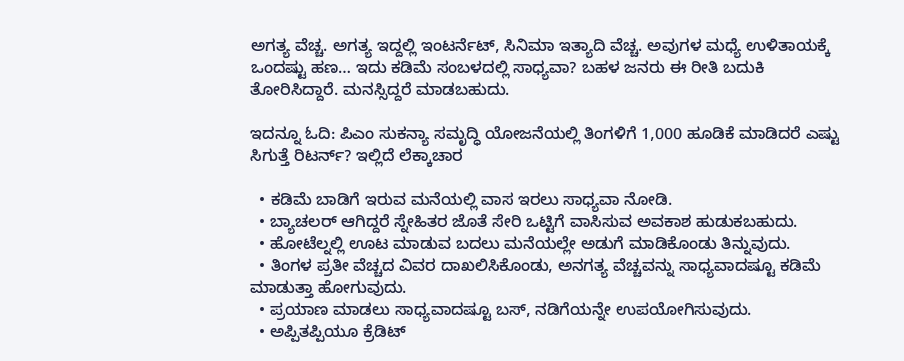ಅಗತ್ಯ ವೆಚ್ಚ. ಅಗತ್ಯ ಇದ್ದಲ್ಲಿ ಇಂಟರ್ನೆಟ್, ಸಿನಿಮಾ ಇತ್ಯಾದಿ ವೆಚ್ಚ. ಅವುಗಳ ಮಧ್ಯೆ ಉಳಿತಾಯಕ್ಕೆ ಒಂದಷ್ಟು ಹಣ… ಇದು ಕಡಿಮೆ ಸಂಬಳದಲ್ಲಿ ಸಾಧ್ಯವಾ? ಬಹಳ ಜನರು ಈ ರೀತಿ ಬದುಕಿ ತೋರಿಸಿದ್ದಾರೆ. ಮನಸ್ಸಿದ್ದರೆ ಮಾಡಬಹುದು.

ಇದನ್ನೂ ಓದಿ: ಪಿಎಂ ಸುಕನ್ಯಾ ಸಮೃದ್ಧಿ ಯೋಜನೆಯಲ್ಲಿ ತಿಂಗಳಿಗೆ 1,000 ಹೂಡಿಕೆ ಮಾಡಿದರೆ ಎಷ್ಟು ಸಿಗುತ್ತೆ ರಿಟರ್ನ್? ಇಲ್ಲಿದೆ ಲೆಕ್ಕಾಚಾರ

  • ಕಡಿಮೆ ಬಾಡಿಗೆ ಇರುವ ಮನೆಯಲ್ಲಿ ವಾಸ ಇರಲು ಸಾಧ್ಯವಾ ನೋಡಿ.
  • ಬ್ಯಾಚಲರ್ ಆಗಿದ್ದರೆ ಸ್ನೇಹಿತರ ಜೊತೆ ಸೇರಿ ಒಟ್ಟಿಗೆ ವಾಸಿಸುವ ಅವಕಾಶ ಹುಡುಕಬಹುದು.
  • ಹೋಟೆಲ್ನಲ್ಲಿ ಊಟ ಮಾಡುವ ಬದಲು ಮನೆಯಲ್ಲೇ ಅಡುಗೆ ಮಾಡಿಕೊಂಡು ತಿನ್ನುವುದು.
  • ತಿಂಗಳ ಪ್ರತೀ ವೆಚ್ಚದ ವಿವರ ದಾಖಲಿಸಿಕೊಂಡು, ಅನಗತ್ಯ ವೆಚ್ಚವನ್ನು ಸಾಧ್ಯವಾದಷ್ಟೂ ಕಡಿಮೆ ಮಾಡುತ್ತಾ ಹೋಗುವುದು.
  • ಪ್ರಯಾಣ ಮಾಡಲು ಸಾಧ್ಯವಾದಷ್ಟೂ ಬಸ್, ನಡಿಗೆಯನ್ನೇ ಉಪಯೋಗಿಸುವುದು.
  • ಅಪ್ಪಿತಪ್ಪಿಯೂ ಕ್ರೆಡಿಟ್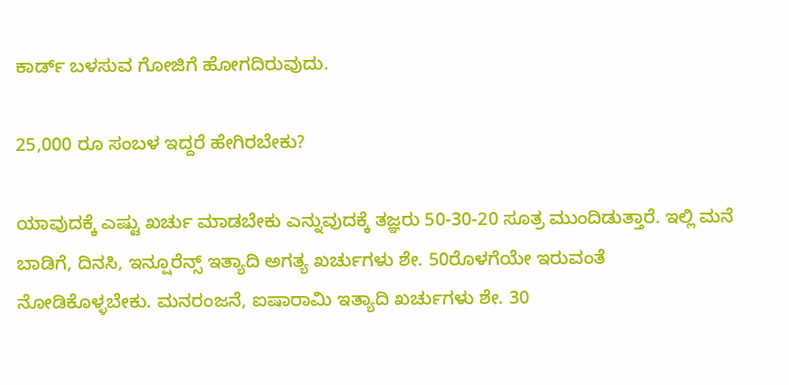ಕಾರ್ಡ್ ಬಳಸುವ ಗೋಜಿಗೆ ಹೋಗದಿರುವುದು.

25,000 ರೂ ಸಂಬಳ ಇದ್ದರೆ ಹೇಗಿರಬೇಕು?

ಯಾವುದಕ್ಕೆ ಎಷ್ಟು ಖರ್ಚು ಮಾಡಬೇಕು ಎನ್ನುವುದಕ್ಕೆ ತಜ್ಞರು 50-30-20 ಸೂತ್ರ ಮುಂದಿಡುತ್ತಾರೆ. ಇಲ್ಲಿ ಮನೆ ಬಾಡಿಗೆ, ದಿನಸಿ, ಇನ್ಷೂರೆನ್ಸ್ ಇತ್ಯಾದಿ ಅಗತ್ಯ ಖರ್ಚುಗಳು ಶೇ. 50ರೊಳಗೆಯೇ ಇರುವಂತೆ ನೋಡಿಕೊಳ್ಳಬೇಕು. ಮನರಂಜನೆ, ಐಷಾರಾಮಿ ಇತ್ಯಾದಿ ಖರ್ಚುಗಳು ಶೇ. 30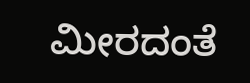ಮೀರದಂತೆ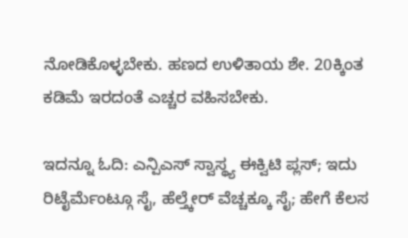ನೋಡಿಕೊಳ್ಳಬೇಕು. ಹಣದ ಉಳಿತಾಯ ಶೇ. 20ಕ್ಕಿಂತ ಕಡಿಮೆ ಇರದಂತೆ ಎಚ್ಚರ ವಹಿಸಬೇಕು.

ಇದನ್ನೂ ಓದಿ: ಎನ್ಪಿಎಸ್ ಸ್ವಾಸ್ಥ್ಯ ಈಕ್ವಿಟಿ ಪ್ಲಸ್; ಇದು ರಿಟೈರ್ಮೆಂಟ್ಗೂ ಸೈ, ಹೆಲ್ತ್ಕೇರ್ ವೆಚ್ಚಕ್ಕೂ ಸೈ; ಹೇಗೆ ಕೆಲಸ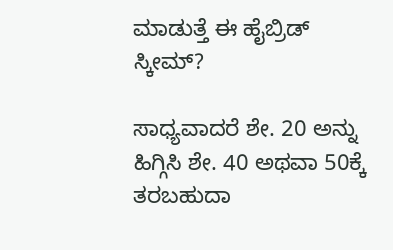ಮಾಡುತ್ತೆ ಈ ಹೈಬ್ರಿಡ್ ಸ್ಕೀಮ್?

ಸಾಧ್ಯವಾದರೆ ಶೇ. 20 ಅನ್ನು ಹಿಗ್ಗಿಸಿ ಶೇ. 40 ಅಥವಾ 50ಕ್ಕೆ ತರಬಹುದಾ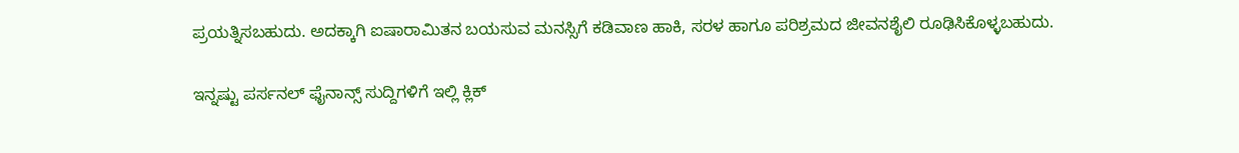ಪ್ರಯತ್ನಿಸಬಹುದು. ಅದಕ್ಕಾಗಿ ಐಷಾರಾಮಿತನ ಬಯಸುವ ಮನಸ್ಸಿಗೆ ಕಡಿವಾಣ ಹಾಕಿ, ಸರಳ ಹಾಗೂ ಪರಿಶ್ರಮದ ಜೀವನಶೈಲಿ ರೂಢಿಸಿಕೊಳ್ಳಬಹುದು.

ಇನ್ನಷ್ಟು ಪರ್ಸನಲ್ ಫೈನಾನ್ಸ್ ಸುದ್ದಿಗಳಿಗೆ ಇಲ್ಲಿ ಕ್ಲಿಕ್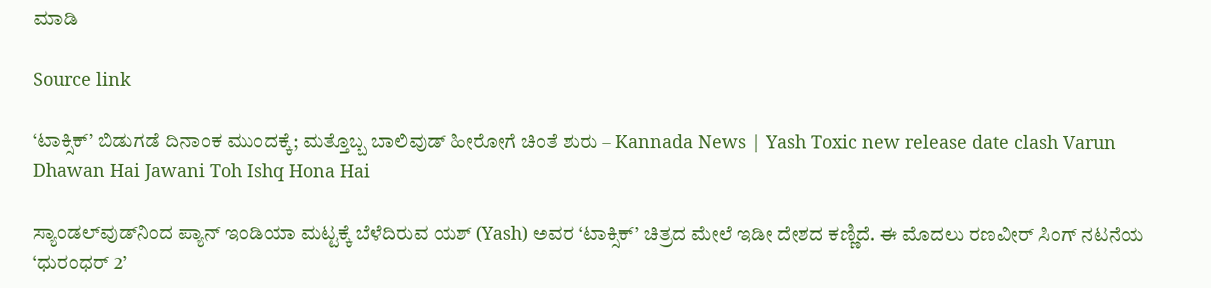ಮಾಡಿ

Source link

‘ಟಾಕ್ಸಿಕ್’ ಬಿಡುಗಡೆ ದಿನಾಂಕ ಮುಂದಕ್ಕೆ; ಮತ್ತೊಬ್ಬ ಬಾಲಿವುಡ್ ಹೀರೋಗೆ ಚಿಂತೆ ಶುರು – Kannada News | Yash Toxic new release date clash Varun Dhawan Hai Jawani Toh Ishq Hona Hai

ಸ್ಯಾಂಡಲ್‌ವುಡ್‌ನಿಂದ ಪ್ಯಾನ್ ಇಂಡಿಯಾ ಮಟ್ಟಕ್ಕೆ ಬೆಳೆದಿರುವ ಯಶ್ (Yash) ಅವರ ‘ಟಾಕ್ಸಿಕ್’ ಚಿತ್ರದ ಮೇಲೆ ಇಡೀ ದೇಶದ ಕಣ್ಣಿದೆ. ಈ ಮೊದಲು ರಣವೀರ್ ಸಿಂಗ್ ನಟನೆಯ ‘ಧುರಂಧರ್ 2’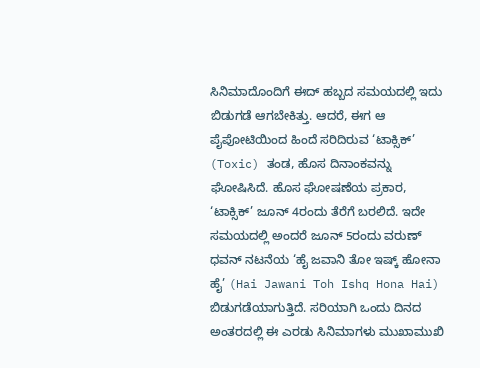ಸಿನಿಮಾದೊಂದಿಗೆ ಈದ್ ಹಬ್ಬದ ಸಮಯದಲ್ಲಿ ಇದು ಬಿಡುಗಡೆ ಆಗಬೇಕಿತ್ತು. ಆದರೆ, ಈಗ ಆ ಪೈಪೋಟಿಯಿಂದ ಹಿಂದೆ ಸರಿದಿರುವ ‘ಟಾಕ್ಸಿಕ್’ (Toxic) ತಂಡ, ಹೊಸ ದಿನಾಂಕವನ್ನು ಘೋಷಿಸಿದೆ. ಹೊಸ ಘೋಷಣೆಯ ಪ್ರಕಾರ, ‘ಟಾಕ್ಸಿಕ್’ ಜೂನ್ 4ರಂದು ತೆರೆಗೆ ಬರಲಿದೆ. ಇದೇ ಸಮಯದಲ್ಲಿ ಅಂದರೆ ಜೂನ್ 5ರಂದು ವರುಣ್ ಧವನ್ ನಟನೆಯ ‘ಹೈ ಜವಾನಿ ತೋ ಇಷ್ಕ್ ಹೋನಾ ಹೈ’ (Hai Jawani Toh Ishq Hona Hai) ಬಿಡುಗಡೆಯಾಗುತ್ತಿದೆ. ಸರಿಯಾಗಿ ಒಂದು ದಿನದ ಅಂತರದಲ್ಲಿ ಈ ಎರಡು ಸಿನಿಮಾಗಳು ಮುಖಾಮುಖಿ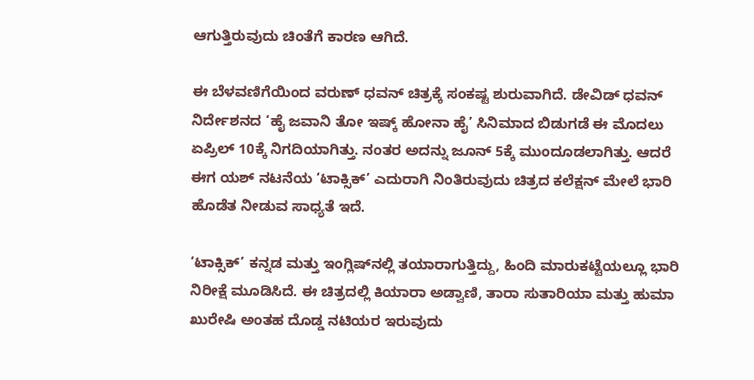ಆಗುತ್ತಿರುವುದು ಚಿಂತೆಗೆ ಕಾರಣ ಆಗಿದೆ.

ಈ ಬೆಳವಣಿಗೆಯಿಂದ ವರುಣ್ ಧವನ್ ಚಿತ್ರಕ್ಕೆ ಸಂಕಷ್ಟ ಶುರುವಾಗಿದೆ. ಡೇವಿಡ್ ಧವನ್ ನಿರ್ದೇಶನದ ‘ಹೈ ಜವಾನಿ ತೋ ಇಷ್ಕ್ ಹೋನಾ ಹೈ’ ಸಿನಿಮಾದ ಬಿಡುಗಡೆ ಈ ಮೊದಲು ಏಪ್ರಿಲ್ 10ಕ್ಕೆ ನಿಗದಿಯಾಗಿತ್ತು. ನಂತರ ಅದನ್ನು ಜೂನ್ 5ಕ್ಕೆ ಮುಂದೂಡಲಾಗಿತ್ತು. ಆದರೆ ಈಗ ಯಶ್ ನಟನೆಯ ‘ಟಾಕ್ಸಿಕ್’ ಎದುರಾಗಿ ನಿಂತಿರುವುದು ಚಿತ್ರದ ಕಲೆಕ್ಷನ್ ಮೇಲೆ ಭಾರಿ ಹೊಡೆತ ನೀಡುವ ಸಾಧ್ಯತೆ ಇದೆ.

‘ಟಾಕ್ಸಿಕ್’ ಕನ್ನಡ ಮತ್ತು ಇಂಗ್ಲಿಷ್‌ನಲ್ಲಿ ತಯಾರಾಗುತ್ತಿದ್ದು, ಹಿಂದಿ ಮಾರುಕಟ್ಟೆಯಲ್ಲೂ ಭಾರಿ ನಿರೀಕ್ಷೆ ಮೂಡಿಸಿದೆ. ಈ ಚಿತ್ರದಲ್ಲಿ ಕಿಯಾರಾ ಅಡ್ವಾಣಿ, ತಾರಾ ಸುತಾರಿಯಾ ಮತ್ತು ಹುಮಾ ಖುರೇಷಿ ಅಂತಹ ದೊಡ್ಡ ನಟಿಯರ ಇರುವುದು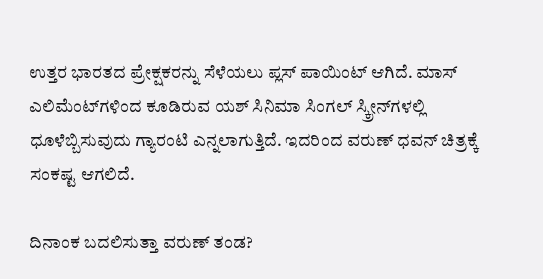ಉತ್ತರ ಭಾರತದ ಪ್ರೇಕ್ಷಕರನ್ನು ಸೆಳೆಯಲು ಪ್ಲಸ್ ಪಾಯಿಂಟ್ ಆಗಿದೆ. ಮಾಸ್ ಎಲಿಮೆಂಟ್‌ಗಳಿಂದ ಕೂಡಿರುವ ಯಶ್ ಸಿನಿಮಾ ಸಿಂಗಲ್ ಸ್ಕ್ರೀನ್‌ಗಳಲ್ಲಿ ಧೂಳೆಬ್ಬಿಸುವುದು ಗ್ಯಾರಂಟಿ ಎನ್ನಲಾಗುತ್ತಿದೆ. ಇದರಿಂದ ವರುಣ್ ಧವನ್ ಚಿತ್ರಕ್ಕೆ ಸಂಕಷ್ಟ ಆಗಲಿದೆ.

ದಿನಾಂಕ ಬದಲಿಸುತ್ತಾ ವರುಣ್ ತಂಡ?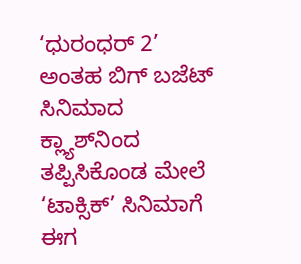‘ಧುರಂಧರ್ 2’ ಅಂತಹ ಬಿಗ್ ಬಜೆಟ್ ಸಿನಿಮಾದ ಕ್ಲ್ಯಾಶ್‌ನಿಂದ ತಪ್ಪಿಸಿಕೊಂಡ ಮೇಲೆ ‘ಟಾಕ್ಸಿಕ್’ ಸಿನಿಮಾಗೆ ಈಗ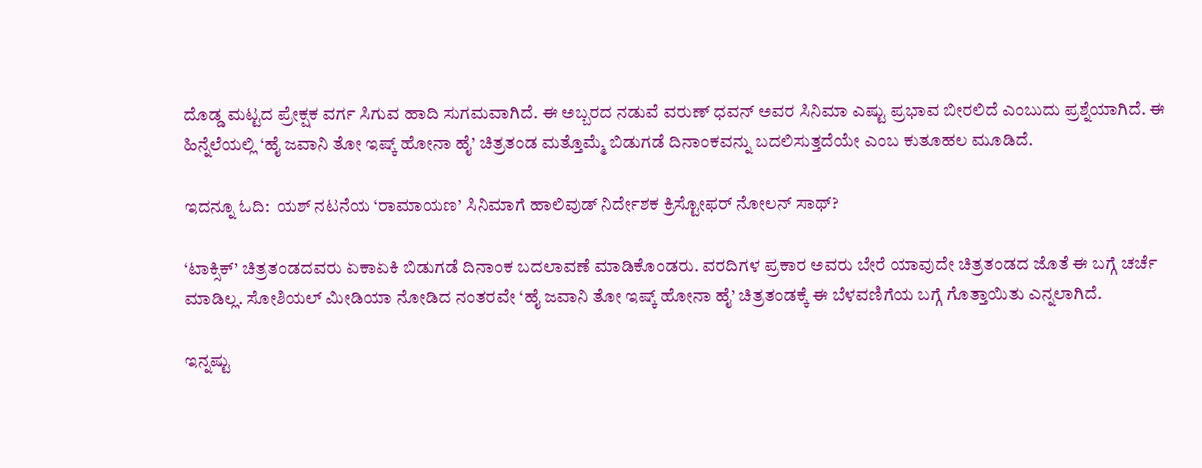ದೊಡ್ಡ ಮಟ್ಟದ ಪ್ರೇಕ್ಷಕ ವರ್ಗ ಸಿಗುವ ಹಾದಿ ಸುಗಮವಾಗಿದೆ. ಈ ಅಬ್ಬರದ ನಡುವೆ ವರುಣ್ ಧವನ್ ಅವರ ಸಿನಿಮಾ ಎಷ್ಟು ಪ್ರಭಾವ ಬೀರಲಿದೆ ಎಂಬುದು ಪ್ರಶ್ನೆಯಾಗಿದೆ. ಈ ಹಿನ್ನೆಲೆಯಲ್ಲಿ ‘ಹೈ ಜವಾನಿ ತೋ ಇಷ್ಕ್ ಹೋನಾ ಹೈ’ ಚಿತ್ರತಂಡ ಮತ್ತೊಮ್ಮೆ ಬಿಡುಗಡೆ ದಿನಾಂಕವನ್ನು ಬದಲಿಸುತ್ತದೆಯೇ ಎಂಬ ಕುತೂಹಲ ಮೂಡಿದೆ.

ಇದನ್ನೂ ಓದಿ:  ಯಶ್ ನಟನೆಯ ‘ರಾಮಾಯಣ’ ಸಿನಿಮಾಗೆ ಹಾಲಿವುಡ್ ನಿರ್ದೇಶಕ ಕ್ರಿಸ್ಟೋಫರ್ ನೋಲನ್ ಸಾಥ್?

‘ಟಾಕ್ಸಿಕ್’ ಚಿತ್ರತಂಡದವರು ಏಕಾಏಕಿ ಬಿಡುಗಡೆ ದಿನಾಂಕ ಬದಲಾವಣೆ ಮಾಡಿಕೊಂಡರು. ವರದಿಗಳ ಪ್ರಕಾರ ಅವರು ಬೇರೆ ಯಾವುದೇ ಚಿತ್ರತಂಡದ ಜೊತೆ ಈ ಬಗ್ಗೆ ಚರ್ಚೆ ಮಾಡಿಲ್ಲ. ಸೋಶಿಯಲ್ ಮೀಡಿಯಾ ನೋಡಿದ ನಂತರವೇ ‘ಹೈ ಜವಾನಿ ತೋ ಇಷ್ಕ್ ಹೋನಾ ಹೈ’ ಚಿತ್ರತಂಡಕ್ಕೆ ಈ ಬೆಳವಣಿಗೆಯ ಬಗ್ಗೆ ಗೊತ್ತಾಯಿತು ಎನ್ನಲಾಗಿದೆ.

ಇನ್ನಷ್ಟು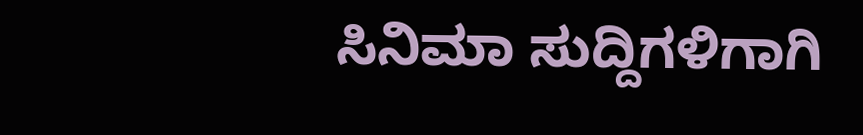ಸಿನಿಮಾ ಸುದ್ದಿಗಳಿಗಾಗಿ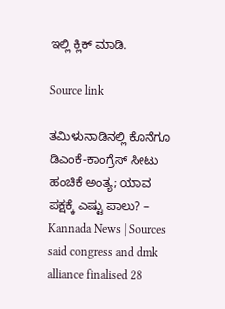ಇಲ್ಲಿ ಕ್ಲಿಕ್ ಮಾಡಿ.

Source link

ತಮಿಳುನಾಡಿನಲ್ಲಿ ಕೊನೆಗೂ ಡಿಎಂಕೆ-ಕಾಂಗ್ರೆಸ್ ಸೀಟು ಹಂಚಿಕೆ ಅಂತ್ಯ; ಯಾವ ಪಕ್ಷಕ್ಕೆ ಎಷ್ಟು ಪಾಲು? – Kannada News | Sources said congress and dmk alliance finalised 28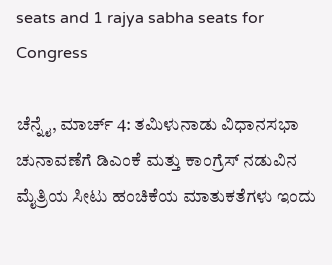seats and 1 rajya sabha seats for Congress

ಚೆನ್ನೈ, ಮಾರ್ಚ್ 4: ತಮಿಳುನಾಡು ವಿಧಾನಸಭಾ ಚುನಾವಣೆಗೆ ಡಿಎಂಕೆ ಮತ್ತು ಕಾಂಗ್ರೆಸ್ ನಡುವಿನ ಮೈತ್ರಿಯ ಸೀಟು ಹಂಚಿಕೆಯ ಮಾತುಕತೆಗಳು ಇಂದು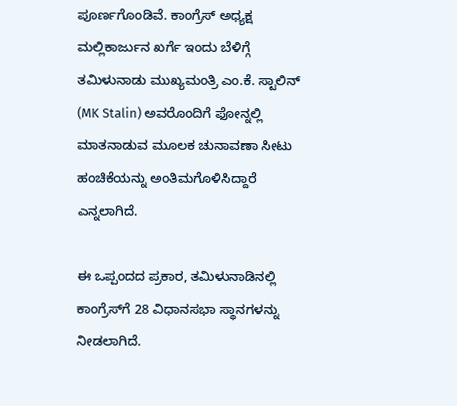ಪೂರ್ಣಗೊಂಡಿವೆ. ಕಾಂಗ್ರೆಸ್ ಅಧ್ಯಕ್ಷ ಮಲ್ಲಿಕಾರ್ಜುನ ಖರ್ಗೆ ಇಂದು ಬೆಳಿಗ್ಗೆ ತಮಿಳುನಾಡು ಮುಖ್ಯಮಂತ್ರಿ ಎಂ.ಕೆ. ಸ್ಟಾಲಿನ್ (MK Stalin) ಅವರೊಂದಿಗೆ ಫೋನ್ನಲ್ಲಿ ಮಾತನಾಡುವ ಮೂಲಕ ಚುನಾವಣಾ ಸೀಟು ಹಂಚಿಕೆಯನ್ನು ಅಂತಿಮಗೊಳಿಸಿದ್ದಾರೆ ಎನ್ನಲಾಗಿದೆ.

ಈ ಒಪ್ಪಂದದ ಪ್ರಕಾರ, ತಮಿಳುನಾಡಿನಲ್ಲಿ ಕಾಂಗ್ರೆಸ್‌ಗೆ 28 ವಿಧಾನಸಭಾ ಸ್ಥಾನಗಳನ್ನು ನೀಡಲಾಗಿದೆ.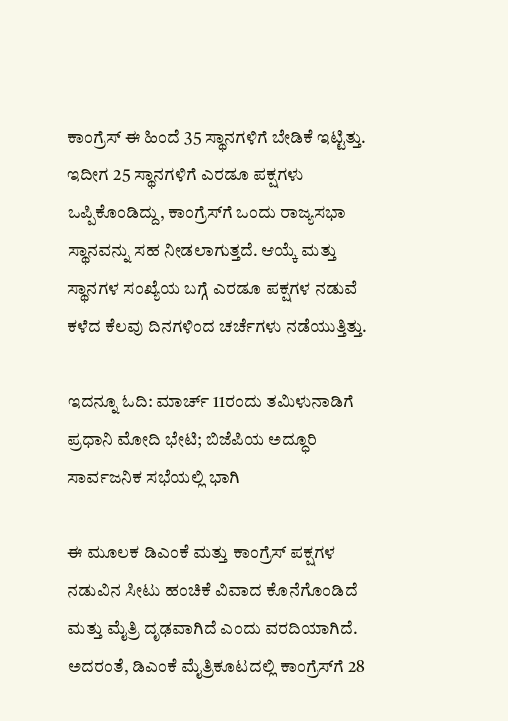ಕಾಂಗ್ರೆಸ್ ಈ ಹಿಂದೆ 35 ಸ್ಥಾನಗಳಿಗೆ ಬೇಡಿಕೆ ಇಟ್ಟಿತ್ತು. ಇದೀಗ 25 ಸ್ಥಾನಗಳಿಗೆ ಎರಡೂ ಪಕ್ಷಗಳು ಒಪ್ಪಿಕೊಂಡಿದ್ದು, ಕಾಂಗ್ರೆಸ್‌ಗೆ ಒಂದು ರಾಜ್ಯಸಭಾ ಸ್ಥಾನವನ್ನು ಸಹ ನೀಡಲಾಗುತ್ತದೆ. ಆಯ್ಕೆ ಮತ್ತು ಸ್ಥಾನಗಳ ಸಂಖ್ಯೆಯ ಬಗ್ಗೆ ಎರಡೂ ಪಕ್ಷಗಳ ನಡುವೆ ಕಳೆದ ಕೆಲವು ದಿನಗಳಿಂದ ಚರ್ಚೆಗಳು ನಡೆಯುತ್ತಿತ್ತು.

ಇದನ್ನೂ ಓದಿ: ಮಾರ್ಚ್ 11ರಂದು ತಮಿಳುನಾಡಿಗೆ ಪ್ರಧಾನಿ ಮೋದಿ ಭೇಟಿ; ಬಿಜೆಪಿಯ ಅದ್ಧೂರಿ ಸಾರ್ವಜನಿಕ ಸಭೆಯಲ್ಲಿ ಭಾಗಿ

ಈ ಮೂಲಕ ಡಿಎಂಕೆ ಮತ್ತು ಕಾಂಗ್ರೆಸ್ ಪಕ್ಷಗಳ ನಡುವಿನ ಸೀಟು ಹಂಚಿಕೆ ವಿವಾದ ಕೊನೆಗೊಂಡಿದೆ ಮತ್ತು ಮೈತ್ರಿ ದೃಢವಾಗಿದೆ ಎಂದು ವರದಿಯಾಗಿದೆ. ಅದರಂತೆ, ಡಿಎಂಕೆ ಮೈತ್ರಿಕೂಟದಲ್ಲಿ ಕಾಂಗ್ರೆಸ್‌ಗೆ 28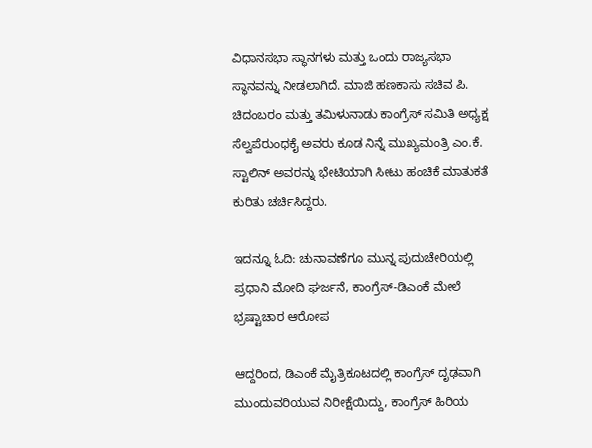ವಿಧಾನಸಭಾ ಸ್ಥಾನಗಳು ಮತ್ತು ಒಂದು ರಾಜ್ಯಸಭಾ ಸ್ಥಾನವನ್ನು ನೀಡಲಾಗಿದೆ. ಮಾಜಿ ಹಣಕಾಸು ಸಚಿವ ಪಿ. ಚಿದಂಬರಂ ಮತ್ತು ತಮಿಳುನಾಡು ಕಾಂಗ್ರೆಸ್ ಸಮಿತಿ ಅಧ್ಯಕ್ಷ ಸೆಲ್ವಪೆರುಂಧಕೈ ಅವರು ಕೂಡ ನಿನ್ನೆ ಮುಖ್ಯಮಂತ್ರಿ ಎಂ.ಕೆ. ಸ್ಟಾಲಿನ್ ಅವರನ್ನು ಭೇಟಿಯಾಗಿ ಸೀಟು ಹಂಚಿಕೆ ಮಾತುಕತೆ ಕುರಿತು ಚರ್ಚಿಸಿದ್ದರು.

ಇದನ್ನೂ ಓದಿ: ಚುನಾವಣೆಗೂ ಮುನ್ನ ಪುದುಚೇರಿಯಲ್ಲಿ ಪ್ರಧಾನಿ ಮೋದಿ ಘರ್ಜನೆ, ಕಾಂಗ್ರೆಸ್-ಡಿಎಂಕೆ ಮೇಲೆ ಭ್ರಷ್ಟಾಚಾರ ಆರೋಪ

ಆದ್ದರಿಂದ, ಡಿಎಂಕೆ ಮೈತ್ರಿಕೂಟದಲ್ಲಿ ಕಾಂಗ್ರೆಸ್ ದೃಢವಾಗಿ ಮುಂದುವರಿಯುವ ನಿರೀಕ್ಷೆಯಿದ್ದು, ಕಾಂಗ್ರೆಸ್ ಹಿರಿಯ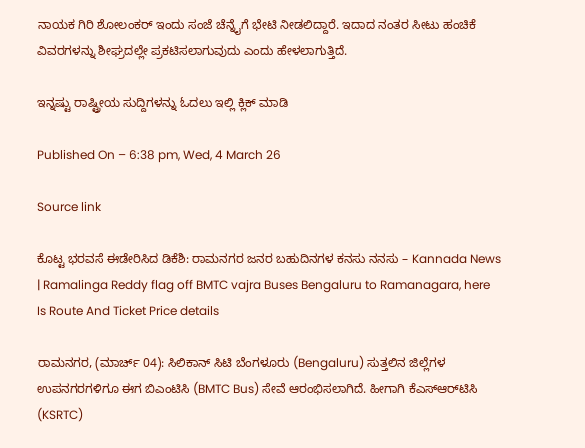ನಾಯಕ ಗಿರಿ ಶೋಲಂಕರ್ ಇಂದು ಸಂಜೆ ಚೆನ್ನೈಗೆ ಭೇಟಿ ನೀಡಲಿದ್ದಾರೆ. ಇದಾದ ನಂತರ ಸೀಟು ಹಂಚಿಕೆ ವಿವರಗಳನ್ನು ಶೀಘ್ರದಲ್ಲೇ ಪ್ರಕಟಿಸಲಾಗುವುದು ಎಂದು ಹೇಳಲಾಗುತ್ತಿದೆ.

ಇನ್ನಷ್ಟು ರಾಷ್ಟ್ರೀಯ ಸುದ್ದಿಗಳನ್ನು ಓದಲು ಇಲ್ಲಿ ಕ್ಲಿಕ್ ಮಾಡಿ

Published On – 6:38 pm, Wed, 4 March 26

Source link

ಕೊಟ್ಟ ಭರವಸೆ ಈಡೇರಿಸಿದ ಡಿಕೆಶಿ: ರಾಮನಗರ ಜನರ ಬಹುದಿನಗಳ ಕನಸು ನನಸು – Kannada News | Ramalinga Reddy flag off BMTC vajra Buses Bengaluru to Ramanagara, here Is Route And Ticket Price details

ರಾಮನಗರ, (ಮಾರ್ಚ್ 04): ಸಿಲಿಕಾನ್‌ ಸಿಟಿ ಬೆಂಗಳೂರು (Bengaluru) ಸುತ್ತಲಿನ ಜಿಲ್ಲೆಗಳ ಉಪನಗರಗಳಿಗೂ ಈಗ ಬಿಎಂಟಿಸಿ (BMTC Bus) ಸೇವೆ ಆರಂಭಿಸಲಾಗಿದೆ. ಹೀಗಾಗಿ ಕೆಎಸ್‌ಆರ್‌ಟಿಸಿ (KSRTC)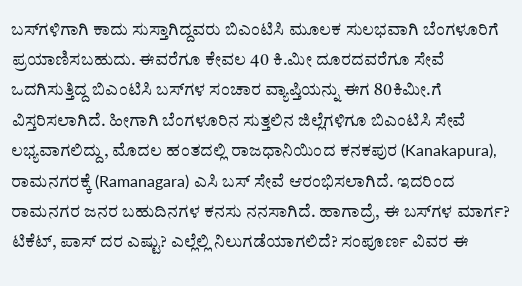ಬಸ್‌ಗಳಿಗಾಗಿ ಕಾದು ಸುಸ್ತಾಗಿದ್ದವರು ಬಿಎಂಟಿಸಿ ಮೂಲಕ ಸುಲಭವಾಗಿ ಬೆಂಗಳೂರಿಗೆ ಪ್ರಯಾಣಿಸಬಹುದು. ಈವರೆಗೂ ಕೇವಲ 40 ಕಿ.ಮೀ ದೂರದವರೆಗೂ ಸೇವೆ ಒದಗಿಸುತ್ತಿದ್ದ ಬಿಎಂಟಿಸಿ ಬಸ್‌ಗಳ ಸಂಚಾರ ವ್ಯಾಪ್ತಿಯನ್ನು ಈಗ 80ಕಿಮೀ.ಗೆ ವಿಸ್ತರಿಸಲಾಗಿದೆ. ಹೀಗಾಗಿ ಬೆಂಗಳೂರಿನ ಸುತ್ತಲಿನ ಜಿಲ್ಲೆಗಳಿಗೂ ಬಿಎಂಟಿಸಿ ಸೇವೆ ಲಭ್ಯವಾಗಲಿದ್ದು, ಮೊದಲ ಹಂತದಲ್ಲಿ ರಾಜಧಾನಿಯಿಂದ ಕನಕಪುರ (Kanakapura), ರಾಮನಗರಕ್ಕೆ (Ramanagara) ಎಸಿ ಬಸ್‌ ಸೇವೆ ಆರಂಭಿಸಲಾಗಿದೆ. ಇದರಿಂದ ರಾಮನಗರ ಜನರ ಬಹುದಿನಗಳ ಕನಸು ನನಸಾಗಿದೆ. ಹಾಗಾದ್ರೆ, ಈ ಬಸ್‌ಗಳ ಮಾರ್ಗ? ಟಿಕೆಟ್‌, ಪಾಸ್‌ ದರ ಎಷ್ಟು? ಎಲ್ಲೆಲ್ಲಿ ನಿಲುಗಡೆಯಾಗಲಿದೆ? ಸಂಪೂರ್ಣ ವಿವರ ಈ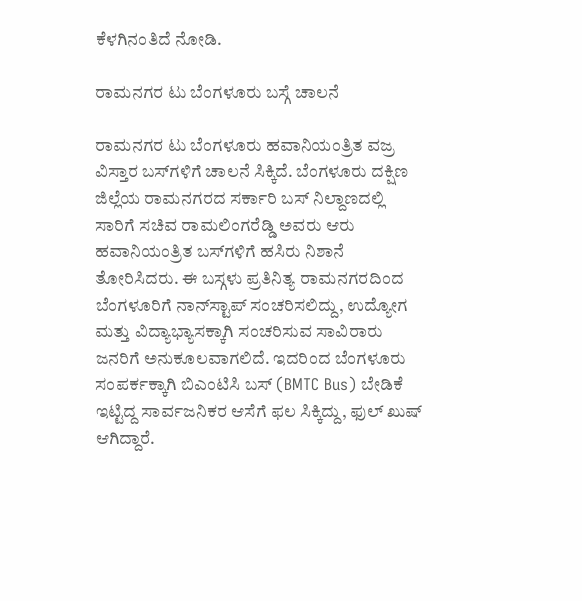ಕೆಳಗಿನಂತಿದೆ ನೋಡಿ.

ರಾಮನಗರ ಟು ಬೆಂಗಳೂರು ಬಸ್ಗೆ ಚಾಲನೆ

ರಾಮನಗರ ಟು ಬೆಂಗಳೂರು ಹವಾನಿಯಂತ್ರಿತ ವಜ್ರ ವಿಸ್ತಾರ ಬಸ್‌ಗಳಿಗೆ ಚಾಲನೆ ಸಿಕ್ಕಿದೆ. ಬೆಂಗಳೂರು ದಕ್ಷಿಣ ಜಿಲ್ಲೆಯ ರಾಮನಗರದ ಸರ್ಕಾರಿ ಬಸ್ ನಿಲ್ದಾಣದಲ್ಲಿ ಸಾರಿಗೆ ಸಚಿವ ರಾಮಲಿಂಗರೆಡ್ಡಿ ಅವರು ಆರು ಹವಾನಿಯಂತ್ರಿತ ಬಸ್‌ಗಳಿಗೆ ಹಸಿರು ನಿಶಾನೆ ತೋರಿಸಿದರು. ಈ ಬಸ್ಗಳು ಪ್ರತಿನಿತ್ಯ ರಾಮನಗರದಿಂದ ಬೆಂಗಳೂರಿಗೆ ನಾನ್‌ಸ್ಟಾಪ್ ಸಂಚರಿಸಲಿದ್ದು, ಉದ್ಯೋಗ ಮತ್ತು ವಿದ್ಯಾಭ್ಯಾಸಕ್ಕಾಗಿ ಸಂಚರಿಸುವ ಸಾವಿರಾರು ಜನರಿಗೆ ಅನುಕೂಲವಾಗಲಿದೆ. ಇದರಿಂದ ಬೆಂಗಳೂರು ಸಂಪರ್ಕಕ್ಕಾಗಿ ಬಿಎಂಟಿಸಿ ಬಸ್ (BMTC Bus) ಬೇಡಿಕೆ ಇಟ್ಟಿದ್ದ ಸಾರ್ವಜನಿಕರ ಆಸೆಗೆ ಫಲ ಸಿಕ್ಕಿದ್ದು, ಫುಲ್ ಖುಷ್ ಆಗಿದ್ದಾರೆ.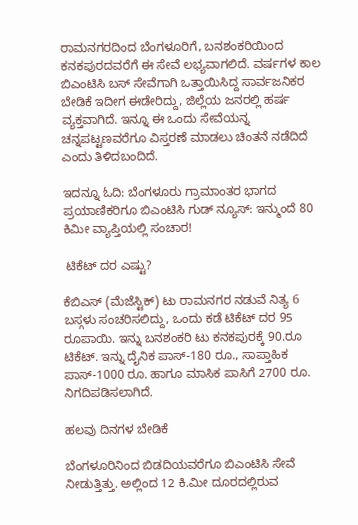ರಾಮನಗರದಿಂದ ಬೆಂಗಳೂರಿಗೆ, ಬನಶಂಕರಿಯಿಂದ ಕನಕಪುರದವರೆಗೆ ಈ ಸೇವೆ ಲಭ್ಯವಾಗಲಿದೆ. ವರ್ಷಗಳ ಕಾಲ ಬಿಎಂಟಿಸಿ ಬಸ್ ಸೇವೆಗಾಗಿ ಒತ್ತಾಯಿಸಿದ್ದ ಸಾರ್ವಜನಿಕರ ಬೇಡಿಕೆ ಇದೀಗ ಈಡೇರಿದ್ದು, ಜಿಲ್ಲೆಯ ಜನರಲ್ಲಿ ಹರ್ಷ ವ್ಯಕ್ತವಾಗಿದೆ. ಇನ್ನೂ ಈ ಒಂದು ಸೇವೆಯನ್ನ ಚನ್ನಪಟ್ಟಣವರೆಗೂ ವಿಸ್ತರಣೆ ಮಾಡಲು ಚಿಂತನೆ ನಡೆದಿದೆ ಎಂದು ತಿಳಿದಬಂದಿದೆ.

ಇದನ್ನೂ ಓದಿ: ಬೆಂಗಳೂರು ಗ್ರಾಮಾಂತರ ಭಾಗದ ಪ್ರಯಾಣಿಕರಿಗೂ ಬಿಎಂಟಿಸಿ ಗುಡ್ ನ್ಯೂಸ್: ಇನ್ಮುಂದೆ 80 ಕಿಮೀ ವ್ಯಾಪ್ತಿಯಲ್ಲಿ ಸಂಚಾರ!

 ಟಿಕೆಟ್ ದರ ಎಷ್ಟು?

ಕೆಬಿಎಸ್ (ಮೆಜೆಸ್ಟಿಕ್‌) ಟು ರಾಮನಗರ ನಡುವೆ ನಿತ್ಯ 6 ಬಸ್ಗಳು ಸಂಚರಿಸಲಿದ್ದು, ಒಂದು ಕಡೆ ಟಿಕೆಟ್ ದರ 95 ರೂಪಾಯಿ. ಇನ್ನು ಬನಶಂಕರಿ ಟು ಕನಕಪುರಕ್ಕೆ 90.ರೂ ಟಿಕೆಟ್. ಇನ್ನು ದೈನಿಕ ಪಾಸ್-180 ರೂ., ಸಾಪ್ತಾಹಿಕ ಪಾಸ್-1000 ರೂ. ಹಾಗೂ ಮಾಸಿಕ ಪಾಸಿಗೆ 2700 ರೂ. ನಿಗದಿಪಡಿಸಲಾಗಿದೆ.

ಹಲವು ದಿನಗಳ ಬೇಡಿಕೆ

ಬೆಂಗಳೂರಿನಿಂದ ಬಿಡದಿಯವರೆಗೂ ಬಿಎಂಟಿಸಿ ಸೇವೆ ನೀಡುತ್ತಿತ್ತು. ಅಲ್ಲಿಂದ 12 ಕಿ.ಮೀ ದೂರದಲ್ಲಿರುವ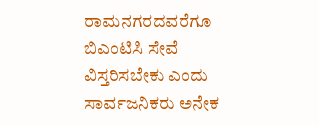ರಾಮನಗರದವರೆಗೂ ಬಿಎಂಟಿಸಿ ಸೇವೆ ವಿಸ್ತರಿಸಬೇಕು ಎಂದು ಸಾರ್ವಜನಿಕರು ಅನೇಕ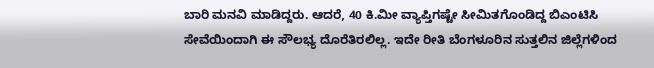ಬಾರಿ ಮನವಿ ಮಾಡಿದ್ದರು. ಆದರೆ, 40 ಕಿ.ಮೀ ವ್ಯಾಪ್ತಿಗಷ್ಟೇ ಸೀಮಿತಗೊಂಡಿದ್ದ ಬಿಎಂಟಿಸಿ ಸೇವೆಯಿಂದಾಗಿ ಈ ಸೌಲಭ್ಯ ದೊರೆತಿರಲಿಲ್ಲ. ಇದೇ ರೀತಿ ಬೆಂಗಳೂರಿನ ಸುತ್ತಲಿನ ಜಿಲ್ಲೆಗಳಿಂದ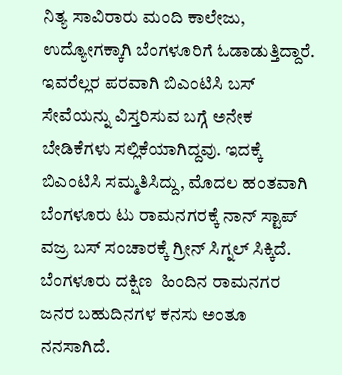ನಿತ್ಯ ಸಾವಿರಾರು ಮಂದಿ ಕಾಲೇಜು, ಉದ್ಯೋಗಕ್ಕಾಗಿ ಬೆಂಗಳೂರಿಗೆ ಓಡಾಡುತ್ತಿದ್ದಾರೆ. ಇವರೆಲ್ಲರ ಪರವಾಗಿ ಬಿಎಂಟಿಸಿ ಬಸ್‌ ಸೇವೆಯನ್ನು ವಿಸ್ತರಿಸುವ ಬಗ್ಗೆ ಅನೇಕ ಬೇಡಿಕೆಗಳು ಸಲ್ಲಿಕೆಯಾಗಿದ್ದವು. ಇದಕ್ಕೆ ಬಿಎಂಟಿಸಿ ಸಮ್ಮತಿಸಿದ್ದು, ಮೊದಲ ಹಂತವಾಗಿ ಬೆಂಗಳೂರು ಟು ರಾಮನಗರಕ್ಕೆ ನಾನ್ ಸ್ಟಾಪ್ ವಜ್ರ ಬಸ್ ಸಂಚಾರಕ್ಕೆ ಗ್ರೀನ್ ಸಿಗ್ನಲ್ ಸಿಕ್ಕಿದೆ. ಬೆಂಗಳೂರು ದಕ್ಷಿಣ  ಹಿಂದಿನ ರಾಮನಗರ  ಜನರ ಬಹುದಿನಗಳ ಕನಸು ಅಂತೂ ನನಸಾಗಿದೆ.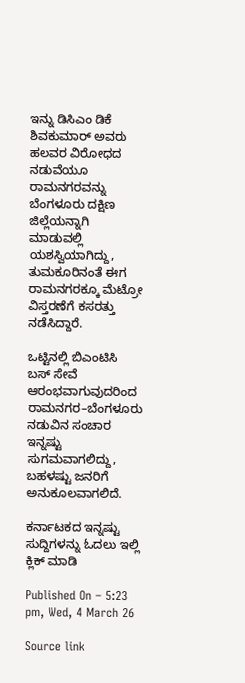ಇನ್ನು ಡಿಸಿಎಂ ಡಿಕೆ ಶಿವಕುಮಾರ್ ಅವರು ಹಲವರ ವಿರೋಧದ ನಡುವೆಯೂ ರಾಮನಗರವನ್ನು ಬೆಂಗಳೂರು ದಕ್ಷಿಣ ಜಿಲ್ಲೆಯನ್ನಾಗಿ ಮಾಡುವಲ್ಲಿ ಯಶಸ್ವಿಯಾಗಿದ್ದು, ತುಮಕೂರಿನಂತೆ ಈಗ ರಾಮನಗರಕ್ಕೂ ಮೆಟ್ರೋ ವಿಸ್ತರಣೆಗೆ ಕಸರತ್ತು ನಡೆಸಿದ್ದಾರೆ.

ಒಟ್ಟಿನಲ್ಲಿ ಬಿಎಂಟಿಸಿ ಬಸ್ ಸೇವೆ ಆರಂಭವಾಗುವುದರಿಂದ ರಾಮನಗರ–ಬೆಂಗಳೂರು ನಡುವಿನ ಸಂಚಾರ ಇನ್ನಷ್ಟು ಸುಗಮವಾಗಲಿದ್ದು, ಬಹಳಷ್ಟು ಜನರಿಗೆ ಅನುಕೂಲವಾಗಲಿದೆ.

ಕರ್ನಾಟಕದ ಇನ್ನಷ್ಟು ಸುದ್ದಿಗಳನ್ನು ಓದಲು ಇಲ್ಲಿ ಕ್ಲಿಕ್ ಮಾಡಿ

Published On – 5:23 pm, Wed, 4 March 26

Source link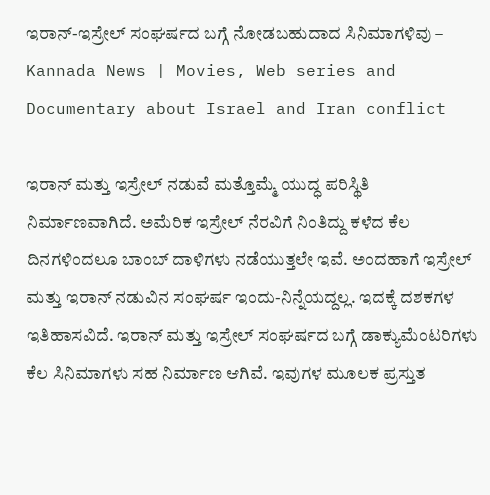ಇರಾನ್-ಇಸ್ರೇಲ್ ಸಂಘರ್ಷದ ಬಗ್ಗೆ ನೋಡಬಹುದಾದ ಸಿನಿಮಾಗಳಿವು – Kannada News | Movies, Web series and Documentary about Israel and Iran conflict

ಇರಾನ್ ಮತ್ತು ಇಸ್ರೇಲ್ ನಡುವೆ ಮತ್ತೊಮ್ಮೆ ಯುದ್ಧ ಪರಿಸ್ಥಿತಿ ನಿರ್ಮಾಣವಾಗಿದೆ. ಅಮೆರಿಕ ಇಸ್ರೇಲ್ ನೆರವಿಗೆ ನಿಂತಿದ್ದು ಕಳೆದ ಕೆಲ ದಿನಗಳಿಂದಲೂ ಬಾಂಬ್ ದಾಳಿಗಳು ನಡೆಯುತ್ತಲೇ ಇವೆ. ಅಂದಹಾಗೆ ಇಸ್ರೇಲ್ ಮತ್ತು ಇರಾನ್ ನಡುವಿನ ಸಂಘರ್ಷ ಇಂದು-ನಿನ್ನೆಯದ್ದಲ್ಲ. ಇದಕ್ಕೆ ದಶಕಗಳ ಇತಿಹಾಸವಿದೆ. ಇರಾನ್ ಮತ್ತು ಇಸ್ರೇಲ್ ಸಂಘರ್ಷದ ಬಗ್ಗೆ ಡಾಕ್ಯುಮೆಂಟರಿಗಳು ಕೆಲ ಸಿನಿಮಾಗಳು ಸಹ ನಿರ್ಮಾಣ ಆಗಿವೆ. ಇವುಗಳ ಮೂಲಕ ಪ್ರಸ್ತುತ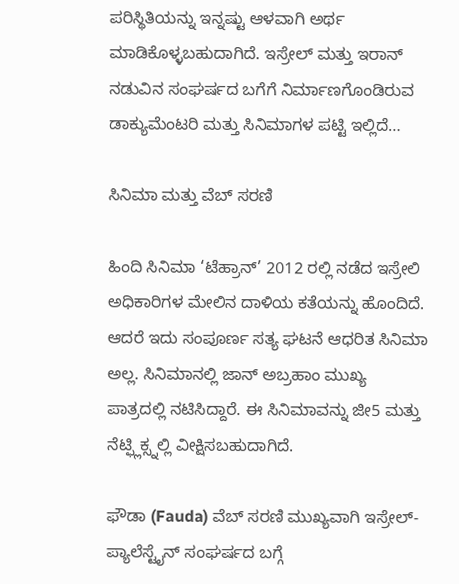ಪರಿಸ್ಥಿತಿಯನ್ನು ಇನ್ನಷ್ಟು ಆಳವಾಗಿ ಅರ್ಥ ಮಾಡಿಕೊಳ್ಳಬಹುದಾಗಿದೆ. ಇಸ್ರೇಲ್ ಮತ್ತು ಇರಾನ್ ನಡುವಿನ ಸಂಘರ್ಷದ ಬಗೆಗೆ ನಿರ್ಮಾಣಗೊಂಡಿರುವ ಡಾಕ್ಯುಮೆಂಟರಿ ಮತ್ತು ಸಿನಿಮಾಗಳ ಪಟ್ಟಿ ಇಲ್ಲಿದೆ…

ಸಿನಿಮಾ ಮತ್ತು ವೆಬ್ ಸರಣಿ

ಹಿಂದಿ ಸಿನಿಮಾ ‘ಟೆಹ್ರಾನ್’ 2012 ರಲ್ಲಿ ನಡೆದ ಇಸ್ರೇಲಿ ಅಧಿಕಾರಿಗಳ ಮೇಲಿನ ದಾಳಿಯ ಕತೆಯನ್ನು ಹೊಂದಿದೆ. ಆದರೆ ಇದು ಸಂಪೂರ್ಣ ಸತ್ಯ ಘಟನೆ ಆಧರಿತ ಸಿನಿಮಾ ಅಲ್ಲ. ಸಿನಿಮಾನಲ್ಲಿ ಜಾನ್ ಅಬ್ರಹಾಂ ಮುಖ್ಯ ಪಾತ್ರದಲ್ಲಿ ನಟಿಸಿದ್ದಾರೆ. ಈ ಸಿನಿಮಾವನ್ನು ಜೀ5 ಮತ್ತು ನೆಟ್ಫ್ಲಿಕ್ಸ್ನಲ್ಲಿ ವೀಕ್ಷಿಸಬಹುದಾಗಿದೆ.

ಫೌಡಾ (Fauda) ವೆಬ್ ಸರಣಿ ಮುಖ್ಯವಾಗಿ ಇಸ್ರೇಲ್-ಪ್ಯಾಲೆಸ್ಟೈನ್ ಸಂಘರ್ಷದ ಬಗ್ಗೆ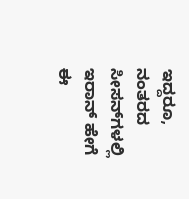ಇದ್ದರೂ, ನಂತರದ ಸೀಸನ್‌ಗಳಲ್ಲಿ ಇರಾನ್ ಹೇಗೆ ಈ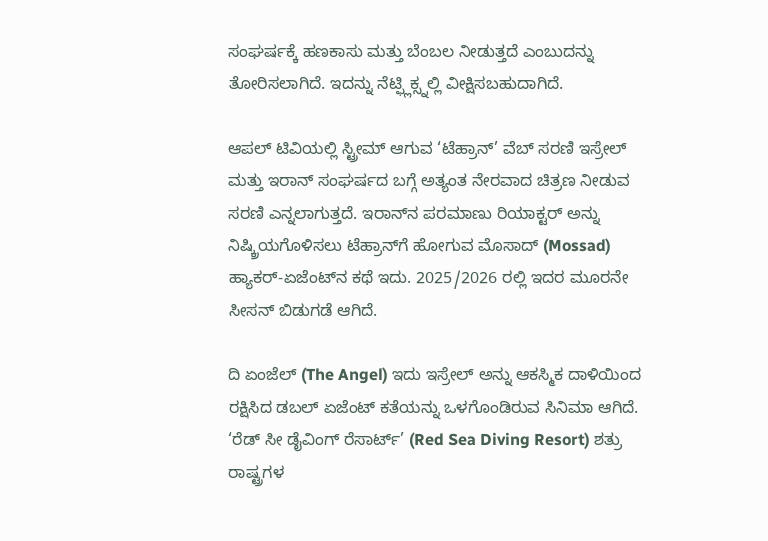ಸಂಘರ್ಷಕ್ಕೆ ಹಣಕಾಸು ಮತ್ತು ಬೆಂಬಲ ನೀಡುತ್ತದೆ ಎಂಬುದನ್ನು ತೋರಿಸಲಾಗಿದೆ. ಇದನ್ನು ನೆಟ್ಫ್ಲಿಕ್ಸ್ನಲ್ಲಿ ವೀಕ್ಷಿಸಬಹುದಾಗಿದೆ.

ಆಪಲ್ ಟಿವಿಯಲ್ಲಿ ಸ್ಟ್ರೀಮ್ ಆಗುವ ‘ಟೆಹ್ರಾನ್’ ವೆಬ್ ಸರಣಿ ಇಸ್ರೇಲ್ ಮತ್ತು ಇರಾನ್ ಸಂಘರ್ಷದ ಬಗ್ಗೆ ಅತ್ಯಂತ ನೇರವಾದ ಚಿತ್ರಣ ನೀಡುವ ಸರಣಿ ಎನ್ನಲಾಗುತ್ತದೆ. ಇರಾನ್‌ನ ಪರಮಾಣು ರಿಯಾಕ್ಟರ್ ಅನ್ನು ನಿಷ್ಕ್ರಿಯಗೊಳಿಸಲು ಟೆಹ್ರಾನ್‌ಗೆ ಹೋಗುವ ಮೊಸಾದ್ (Mossad) ಹ್ಯಾಕರ್-ಏಜೆಂಟ್‌ನ ಕಥೆ ಇದು. 2025/2026 ರಲ್ಲಿ ಇದರ ಮೂರನೇ ಸೀಸನ್ ಬಿಡುಗಡೆ ಆಗಿದೆ.

ದಿ ಏಂಜೆಲ್ (The Angel) ಇದು ಇಸ್ರೇಲ್ ಅನ್ನು ಆಕಸ್ಮಿಕ ದಾಳಿಯಿಂದ ರಕ್ಷಿಸಿದ ಡಬಲ್ ಏಜೆಂಟ್ ಕತೆಯನ್ನು ಒಳಗೊಂಡಿರುವ ಸಿನಿಮಾ ಆಗಿದೆ. ‘ರೆಡ್ ಸೀ ಡೈವಿಂಗ್ ರೆಸಾರ್ಟ್’ (Red Sea Diving Resort) ಶತ್ರು ರಾಷ್ಟ್ರಗಳ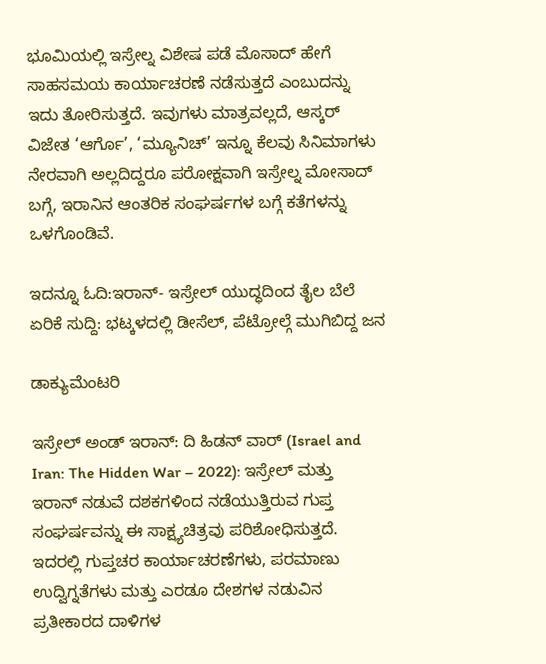ಭೂಮಿಯಲ್ಲಿ ಇಸ್ರೇಲ್ನ ವಿಶೇಷ ಪಡೆ ಮೊಸಾದ್ ಹೇಗೆ ಸಾಹಸಮಯ ಕಾರ್ಯಾಚರಣೆ ನಡೆಸುತ್ತದೆ ಎಂಬುದನ್ನು ಇದು ತೋರಿಸುತ್ತದೆ. ಇವುಗಳು ಮಾತ್ರವಲ್ಲದೆ, ಆಸ್ಕರ್ ವಿಜೇತ ‘ಆರ್ಗೊ’, ‘ಮ್ಯೂನಿಚ್’ ಇನ್ನೂ ಕೆಲವು ಸಿನಿಮಾಗಳು ನೇರವಾಗಿ ಅಲ್ಲದಿದ್ದರೂ ಪರೋಕ್ಷವಾಗಿ ಇಸ್ರೇಲ್ನ ಮೋಸಾದ್ ಬಗ್ಗೆ, ಇರಾನಿನ ಆಂತರಿಕ ಸಂಘರ್ಷಗಳ ಬಗ್ಗೆ ಕತೆಗಳನ್ನು ಒಳಗೊಂಡಿವೆ.

ಇದನ್ನೂ ಓದಿ:ಇರಾನ್- ಇಸ್ರೇಲ್ ಯುದ್ಧದಿಂದ ತೈಲ ಬೆಲೆ ಏರಿಕೆ ಸುದ್ದಿ: ಭಟ್ಕಳದಲ್ಲಿ ಡೀಸೆಲ್, ಪೆಟ್ರೋಲ್ಗೆ ಮುಗಿಬಿದ್ದ ಜನ

ಡಾಕ್ಯುಮೆಂಟರಿ

ಇಸ್ರೇಲ್ ಅಂಡ್ ಇರಾನ್: ದಿ ಹಿಡನ್ ವಾರ್ (Israel and Iran: The Hidden War – 2022): ಇಸ್ರೇಲ್ ಮತ್ತು ಇರಾನ್ ನಡುವೆ ದಶಕಗಳಿಂದ ನಡೆಯುತ್ತಿರುವ ಗುಪ್ತ ಸಂಘರ್ಷವನ್ನು ಈ ಸಾಕ್ಷ್ಯಚಿತ್ರವು ಪರಿಶೋಧಿಸುತ್ತದೆ. ಇದರಲ್ಲಿ ಗುಪ್ತಚರ ಕಾರ್ಯಾಚರಣೆಗಳು, ಪರಮಾಣು ಉದ್ವಿಗ್ನತೆಗಳು ಮತ್ತು ಎರಡೂ ದೇಶಗಳ ನಡುವಿನ ಪ್ರತೀಕಾರದ ದಾಳಿಗಳ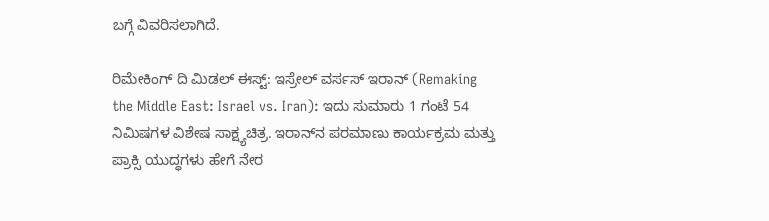ಬಗ್ಗೆ ವಿವರಿಸಲಾಗಿದೆ.

ರಿಮೇಕಿಂಗ್ ದಿ ಮಿಡಲ್ ಈಸ್ಟ್: ಇಸ್ರೇಲ್ ವರ್ಸಸ್ ಇರಾನ್ (Remaking the Middle East: Israel vs. Iran): ಇದು ಸುಮಾರು 1 ಗಂಟೆ 54 ನಿಮಿಷಗಳ ವಿಶೇಷ ಸಾಕ್ಷ್ಯಚಿತ್ರ. ಇರಾನ್‌ನ ಪರಮಾಣು ಕಾರ್ಯಕ್ರಮ ಮತ್ತು ಪ್ರಾಕ್ಸಿ ಯುದ್ಧಗಳು ಹೇಗೆ ನೇರ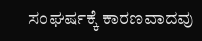ಸಂಘರ್ಷಕ್ಕೆ ಕಾರಣವಾದವು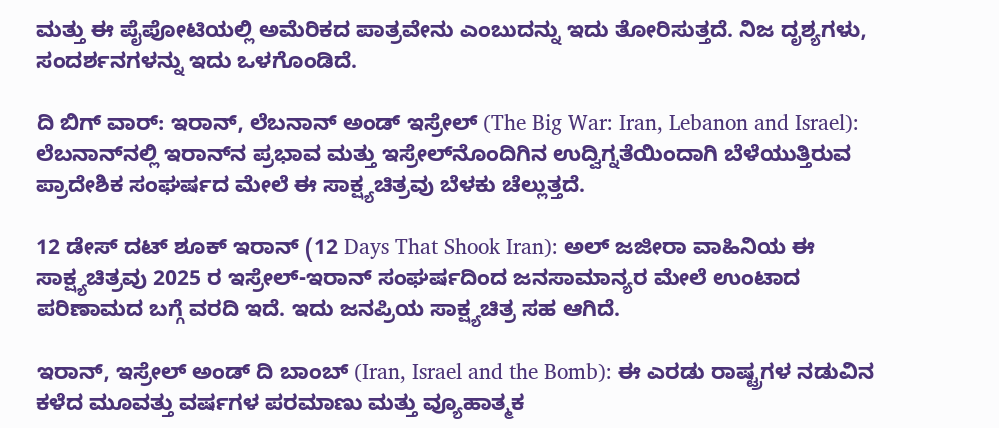ಮತ್ತು ಈ ಪೈಪೋಟಿಯಲ್ಲಿ ಅಮೆರಿಕದ ಪಾತ್ರವೇನು ಎಂಬುದನ್ನು ಇದು ತೋರಿಸುತ್ತದೆ. ನಿಜ ದೃಶ್ಯಗಳು, ಸಂದರ್ಶನಗಳನ್ನು ಇದು ಒಳಗೊಂಡಿದೆ.

ದಿ ಬಿಗ್ ವಾರ್: ಇರಾನ್, ಲೆಬನಾನ್ ಅಂಡ್ ಇಸ್ರೇಲ್ (The Big War: Iran, Lebanon and Israel): ಲೆಬನಾನ್‌ನಲ್ಲಿ ಇರಾನ್‌ನ ಪ್ರಭಾವ ಮತ್ತು ಇಸ್ರೇಲ್‌ನೊಂದಿಗಿನ ಉದ್ವಿಗ್ನತೆಯಿಂದಾಗಿ ಬೆಳೆಯುತ್ತಿರುವ ಪ್ರಾದೇಶಿಕ ಸಂಘರ್ಷದ ಮೇಲೆ ಈ ಸಾಕ್ಷ್ಯಚಿತ್ರವು ಬೆಳಕು ಚೆಲ್ಲುತ್ತದೆ.

12 ಡೇಸ್ ದಟ್ ಶೂಕ್ ಇರಾನ್ (12 Days That Shook Iran): ಅಲ್ ಜಜೀರಾ ವಾಹಿನಿಯ ಈ ಸಾಕ್ಷ್ಯಚಿತ್ರವು 2025 ರ ಇಸ್ರೇಲ್-ಇರಾನ್ ಸಂಘರ್ಷದಿಂದ ಜನಸಾಮಾನ್ಯರ ಮೇಲೆ ಉಂಟಾದ ಪರಿಣಾಮದ ಬಗ್ಗೆ ವರದಿ ಇದೆ. ಇದು ಜನಪ್ರಿಯ ಸಾಕ್ಷ್ಯಚಿತ್ರ ಸಹ ಆಗಿದೆ.

ಇರಾನ್, ಇಸ್ರೇಲ್ ಅಂಡ್ ದಿ ಬಾಂಬ್ (Iran, Israel and the Bomb): ಈ ಎರಡು ರಾಷ್ಟ್ರಗಳ ನಡುವಿನ ಕಳೆದ ಮೂವತ್ತು ವರ್ಷಗಳ ಪರಮಾಣು ಮತ್ತು ವ್ಯೂಹಾತ್ಮಕ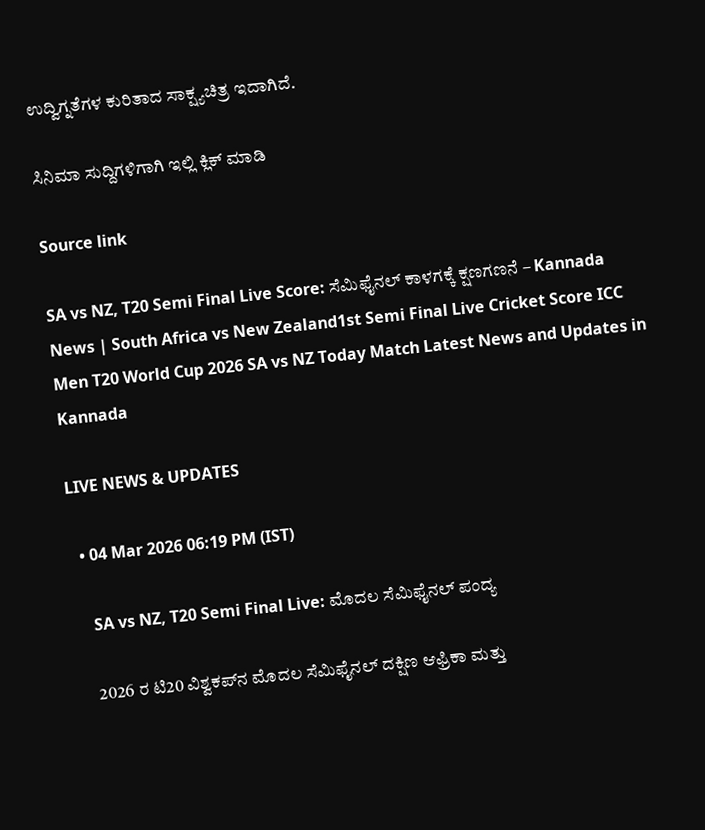ಉದ್ವಿಗ್ನತೆಗಳ ಕುರಿತಾದ ಸಾಕ್ಷ್ಯಚಿತ್ರ ಇದಾಗಿದೆ.

ಸಿನಿಮಾ ಸುದ್ದಿಗಳಿಗಾಗಿ ಇಲ್ಲಿ ಕ್ಲಿಕ್ ಮಾಡಿ

Source link

SA vs NZ, T20 Semi Final Live Score: ಸೆಮಿಫೈನಲ್ ಕಾಳಗಕ್ಕೆ ಕ್ಷಣಗಣನೆ – Kannada News | South Africa vs New Zealand1st Semi Final Live Cricket Score ICC Men T20 World Cup 2026 SA vs NZ Today Match Latest News and Updates in Kannada

LIVE NEWS & UPDATES

  • 04 Mar 2026 06:19 PM (IST)

    SA vs NZ, T20 Semi Final Live: ಮೊದಲ ಸೆಮಿಫೈನಲ್ ಪಂದ್ಯ

    2026 ರ ಟಿ20 ವಿಶ್ವಕಪ್‌ನ ಮೊದಲ ಸೆಮಿಫೈನಲ್ ದಕ್ಷಿಣ ಆಫ್ರಿಕಾ ಮತ್ತು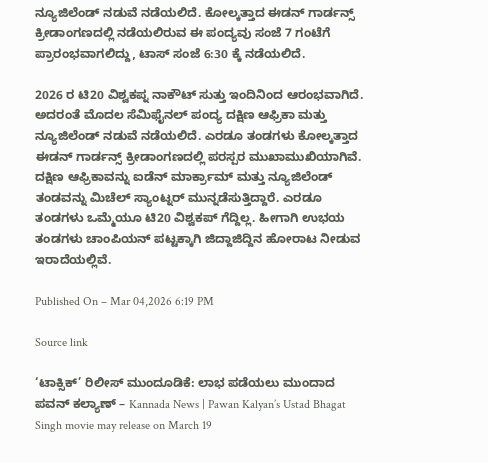ನ್ಯೂಜಿಲೆಂಡ್ ನಡುವೆ ನಡೆಯಲಿದೆ. ಕೋಲ್ಕತ್ತಾದ ಈಡನ್ ಗಾರ್ಡನ್ಸ್ ಕ್ರೀಡಾಂಗಣದಲ್ಲಿ ನಡೆಯಲಿರುವ ಈ ಪಂದ್ಯವು ಸಂಜೆ 7 ಗಂಟೆಗೆ ಪ್ರಾರಂಭವಾಗಲಿದ್ದು, ಟಾಸ್ ಸಂಜೆ 6:30 ಕ್ಕೆ ನಡೆಯಲಿದೆ.

2026 ರ ಟಿ20 ವಿಶ್ವಕಪ್ನ ನಾಕೌಟ್ ಸುತ್ತು ಇಂದಿನಿಂದ ಆರಂಭವಾಗಿದೆ. ಅದರಂತೆ ಮೊದಲ ಸೆಮಿಫೈನಲ್ ಪಂದ್ಯ ದಕ್ಷಿಣ ಆಫ್ರಿಕಾ ಮತ್ತು ನ್ಯೂಜಿಲೆಂಡ್ ನಡುವೆ ನಡೆಯಲಿದೆ. ಎರಡೂ ತಂಡಗಳು ಕೋಲ್ಕತ್ತಾದ ಈಡನ್ ಗಾರ್ಡನ್ಸ್ ಕ್ರೀಡಾಂಗಣದಲ್ಲಿ ಪರಸ್ಪರ ಮುಖಾಮುಖಿಯಾಗಿವೆ. ದಕ್ಷಿಣ ಆಫ್ರಿಕಾವನ್ನು ಐಡೆನ್ ಮಾರ್ಕ್ರಾಮ್ ಮತ್ತು ನ್ಯೂಜಿಲೆಂಡ್ ತಂಡವನ್ನು ಮಿಚೆಲ್ ಸ್ಯಾಂಟ್ನರ್ ಮುನ್ನಡೆಸುತ್ತಿದ್ದಾರೆ. ಎರಡೂ ತಂಡಗಳು ಒಮ್ಮೆಯೂ ಟಿ20 ವಿಶ್ವಕಪ್ ಗೆದ್ದಿಲ್ಲ. ಹೀಗಾಗಿ ಉಭಯ ತಂಡಗಳು ಚಾಂಪಿಯನ್ ಪಟ್ಟಕ್ಕಾಗಿ ಜಿದ್ದಾಜಿದ್ದಿನ ಹೋರಾಟ ನೀಡುವ ಇರಾದೆಯಲ್ಲಿವೆ.

Published On – Mar 04,2026 6:19 PM

Source link

‘ಟಾಕ್ಸಿಕ್’ ರಿಲೀಸ್ ಮುಂದೂಡಿಕೆ: ಲಾಭ ಪಡೆಯಲು ಮುಂದಾದ ಪವನ್ ಕಲ್ಯಾಣ್ – Kannada News | Pawan Kalyan’s Ustad Bhagat Singh movie may release on March 19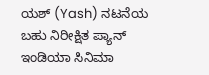ಯಶ್ (Yash) ನಟನೆಯ ಬಹು ನಿರೀಕ್ಷಿತ ಪ್ಯಾನ್ ಇಂಡಿಯಾ ಸಿನಿಮಾ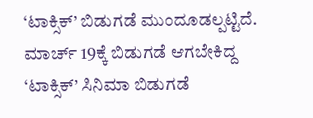‘ಟಾಕ್ಸಿಕ್’ ಬಿಡುಗಡೆ ಮುಂದೂಡಲ್ಪಟ್ಟಿದೆ. ಮಾರ್ಚ್ 19ಕ್ಕೆ ಬಿಡುಗಡೆ ಆಗಬೇಕಿದ್ದ ‘ಟಾಕ್ಸಿಕ್’ ಸಿನಿಮಾ ಬಿಡುಗಡೆ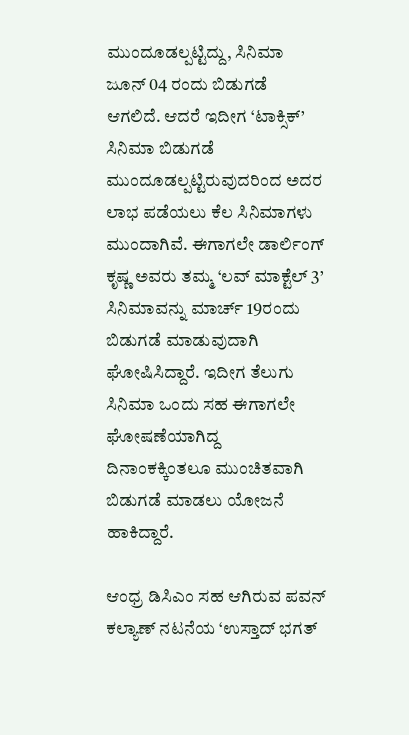ಮುಂದೂಡಲ್ಪಟ್ಟಿದ್ದು, ಸಿನಿಮಾ ಜೂನ್ 04 ರಂದು ಬಿಡುಗಡೆ ಆಗಲಿದೆ. ಆದರೆ ಇದೀಗ ‘ಟಾಕ್ಸಿಕ್’ ಸಿನಿಮಾ ಬಿಡುಗಡೆ ಮುಂದೂಡಲ್ಪಟ್ಟಿರುವುದರಿಂದ ಅದರ ಲಾಭ ಪಡೆಯಲು ಕೆಲ ಸಿನಿಮಾಗಳು ಮುಂದಾಗಿವೆ. ಈಗಾಗಲೇ ಡಾರ್ಲಿಂಗ್ ಕೃಷ್ಣ ಅವರು ತಮ್ಮ ‘ಲವ್ ಮಾಕ್ಟೆಲ್ 3’ ಸಿನಿಮಾವನ್ನು ಮಾರ್ಚ್ 19ರಂದು ಬಿಡುಗಡೆ ಮಾಡುವುದಾಗಿ ಘೋಷಿಸಿದ್ದಾರೆ. ಇದೀಗ ತೆಲುಗು ಸಿನಿಮಾ ಒಂದು ಸಹ ಈಗಾಗಲೇ ಘೋಷಣೆಯಾಗಿದ್ದ ದಿನಾಂಕಕ್ಕಿಂತಲೂ ಮುಂಚಿತವಾಗಿ ಬಿಡುಗಡೆ ಮಾಡಲು ಯೋಜನೆ ಹಾಕಿದ್ದಾರೆ.

ಆಂಧ್ರ ಡಿಸಿಎಂ ಸಹ ಆಗಿರುವ ಪವನ್ ಕಲ್ಯಾಣ್ ನಟನೆಯ ‘ಉಸ್ತಾದ್ ಭಗತ್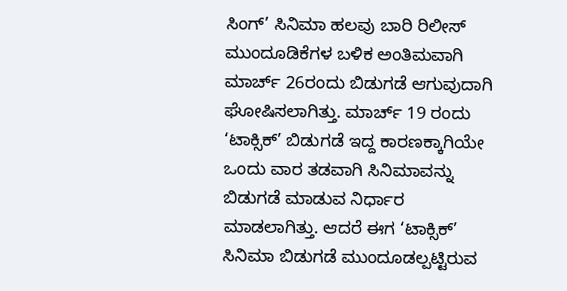ಸಿಂಗ್’ ಸಿನಿಮಾ ಹಲವು ಬಾರಿ ರಿಲೀಸ್ ಮುಂದೂಡಿಕೆಗಳ ಬಳಿಕ ಅಂತಿಮವಾಗಿ ಮಾರ್ಚ್ 26ರಂದು ಬಿಡುಗಡೆ ಆಗುವುದಾಗಿ ಘೋಷಿಸಲಾಗಿತ್ತು. ಮಾರ್ಚ್ 19 ರಂದು ‘ಟಾಕ್ಸಿಕ್’ ಬಿಡುಗಡೆ ಇದ್ದ ಕಾರಣಕ್ಕಾಗಿಯೇ ಒಂದು ವಾರ ತಡವಾಗಿ ಸಿನಿಮಾವನ್ನು ಬಿಡುಗಡೆ ಮಾಡುವ ನಿರ್ಧಾರ ಮಾಡಲಾಗಿತ್ತು. ಆದರೆ ಈಗ ‘ಟಾಕ್ಸಿಕ್’ ಸಿನಿಮಾ ಬಿಡುಗಡೆ ಮುಂದೂಡಲ್ಪಟ್ಟಿರುವ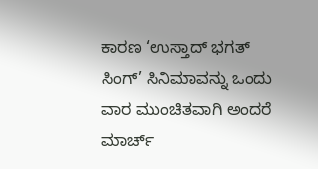ಕಾರಣ ‘ಉಸ್ತಾದ್ ಭಗತ್ ಸಿಂಗ್’ ಸಿನಿಮಾವನ್ನು ಒಂದು ವಾರ ಮುಂಚಿತವಾಗಿ ಅಂದರೆ ಮಾರ್ಚ್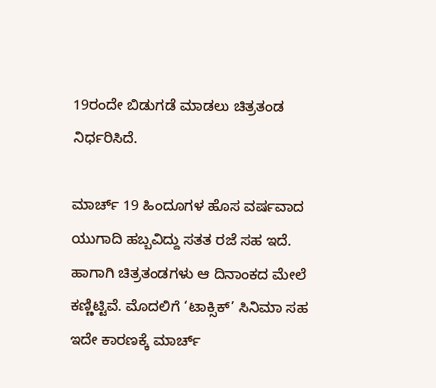19ರಂದೇ ಬಿಡುಗಡೆ ಮಾಡಲು ಚಿತ್ರತಂಡ ನಿರ್ಧರಿಸಿದೆ.

ಮಾರ್ಚ್ 19 ಹಿಂದೂಗಳ ಹೊಸ ವರ್ಷವಾದ ಯುಗಾದಿ ಹಬ್ಬವಿದ್ದು ಸತತ ರಜೆ ಸಹ ಇದೆ. ಹಾಗಾಗಿ ಚಿತ್ರತಂಡಗಳು ಆ ದಿನಾಂಕದ ಮೇಲೆ ಕಣ್ಣಿಟ್ಟಿವೆ. ಮೊದಲಿಗೆ ‘ಟಾಕ್ಸಿಕ್’ ಸಿನಿಮಾ ಸಹ ಇದೇ ಕಾರಣಕ್ಕೆ ಮಾರ್ಚ್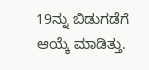19ನ್ನು ಬಿಡುಗಡೆಗೆ ಆಯ್ಕೆ ಮಾಡಿತ್ತು.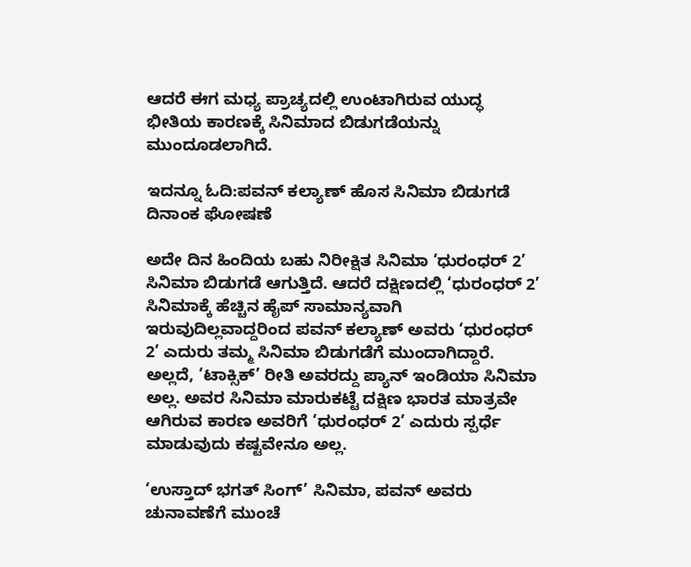ಆದರೆ ಈಗ ಮಧ್ಯ ಪ್ರಾಚ್ಯದಲ್ಲಿ ಉಂಟಾಗಿರುವ ಯುದ್ಧ ಭೀತಿಯ ಕಾರಣಕ್ಕೆ ಸಿನಿಮಾದ ಬಿಡುಗಡೆಯನ್ನು ಮುಂದೂಡಲಾಗಿದೆ.

ಇದನ್ನೂ ಓದಿ:ಪವನ್ ಕಲ್ಯಾಣ್ ಹೊಸ ಸಿನಿಮಾ ಬಿಡುಗಡೆ ದಿನಾಂಕ ಘೋಷಣೆ

ಅದೇ ದಿನ ಹಿಂದಿಯ ಬಹು ನಿರೀಕ್ಷಿತ ಸಿನಿಮಾ ‘ಧುರಂಧರ್ 2’ ಸಿನಿಮಾ ಬಿಡುಗಡೆ ಆಗುತ್ತಿದೆ. ಆದರೆ ದಕ್ಷಿಣದಲ್ಲಿ ‘ಧುರಂಧರ್ 2’ ಸಿನಿಮಾಕ್ಕೆ ಹೆಚ್ಚಿನ ಹೈಪ್ ಸಾಮಾನ್ಯವಾಗಿ ಇರುವುದಿಲ್ಲವಾದ್ದರಿಂದ ಪವನ್ ಕಲ್ಯಾಣ್ ಅವರು ‘ಧುರಂಧರ್ 2’ ಎದುರು ತಮ್ಮ ಸಿನಿಮಾ ಬಿಡುಗಡೆಗೆ ಮುಂದಾಗಿದ್ದಾರೆ. ಅಲ್ಲದೆ, ‘ಟಾಕ್ಸಿಕ್’ ರೀತಿ ಅವರದ್ದು ಪ್ಯಾನ್ ಇಂಡಿಯಾ ಸಿನಿಮಾ ಅಲ್ಲ. ಅವರ ಸಿನಿಮಾ ಮಾರುಕಟ್ಟೆ ದಕ್ಷಿಣ ಭಾರತ ಮಾತ್ರವೇ ಆಗಿರುವ ಕಾರಣ ಅವರಿಗೆ ‘ಧುರಂಧರ್ 2’ ಎದುರು ಸ್ಪರ್ಧೆ ಮಾಡುವುದು ಕಷ್ಟವೇನೂ ಅಲ್ಲ.

‘ಉಸ್ತಾದ್ ಭಗತ್ ಸಿಂಗ್’ ಸಿನಿಮಾ, ಪವನ್ ಅವರು ಚುನಾವಣೆಗೆ ಮುಂಚೆ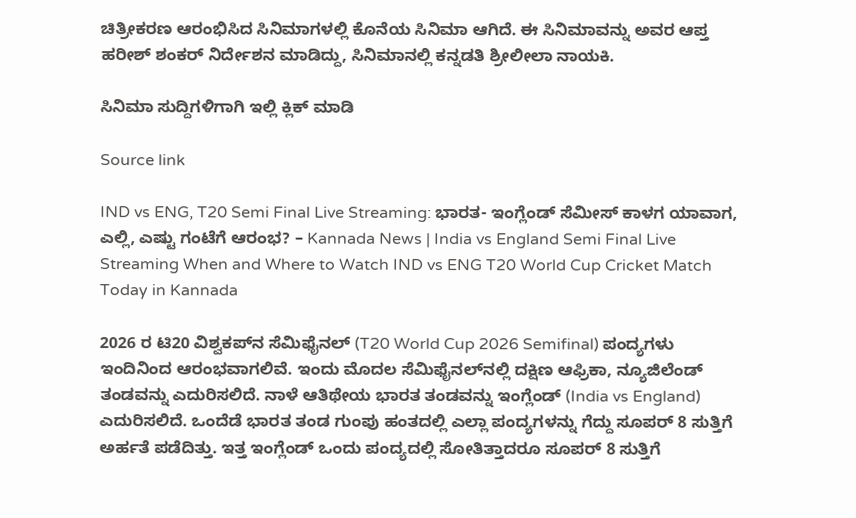ಚಿತ್ರೀಕರಣ ಆರಂಭಿಸಿದ ಸಿನಿಮಾಗಳಲ್ಲಿ ಕೊನೆಯ ಸಿನಿಮಾ ಆಗಿದೆ. ಈ ಸಿನಿಮಾವನ್ನು ಅವರ ಆಪ್ತ ಹರೀಶ್ ಶಂಕರ್ ನಿರ್ದೇಶನ ಮಾಡಿದ್ದು, ಸಿನಿಮಾನಲ್ಲಿ ಕನ್ನಡತಿ ಶ್ರೀಲೀಲಾ ನಾಯಕಿ.

ಸಿನಿಮಾ ಸುದ್ದಿಗಳಿಗಾಗಿ ಇಲ್ಲಿ ಕ್ಲಿಕ್ ಮಾಡಿ

Source link

IND vs ENG, T20 Semi Final Live Streaming: ಭಾರತ- ಇಂಗ್ಲೆಂಡ್ ಸೆಮೀಸ್ ಕಾಳಗ ಯಾವಾಗ, ಎಲ್ಲಿ, ಎಷ್ಟು ಗಂಟೆಗೆ ಆರಂಭ? – Kannada News | India vs England Semi Final Live Streaming When and Where to Watch IND vs ENG T20 World Cup Cricket Match Today in Kannada

2026 ರ ಟಿ20 ವಿಶ್ವಕಪ್‌ನ ಸೆಮಿಫೈನಲ್ (T20 World Cup 2026 Semifinal) ಪಂದ್ಯಗಳು ಇಂದಿನಿಂದ ಆರಂಭವಾಗಲಿವೆ. ಇಂದು ಮೊದಲ ಸೆಮಿಫೈನಲ್‌ನಲ್ಲಿ ದಕ್ಷಿಣ ಆಫ್ರಿಕಾ, ನ್ಯೂಜಿಲೆಂಡ್‌ ತಂಡವನ್ನು ಎದುರಿಸಲಿದೆ. ನಾಳೆ ಆತಿಥೇಯ ಭಾರತ ತಂಡವನ್ನು ಇಂಗ್ಲೆಂಡ್‌ (India vs England) ಎದುರಿಸಲಿದೆ. ಒಂದೆಡೆ ಭಾರತ ತಂಡ ಗುಂಪು ಹಂತದಲ್ಲಿ ಎಲ್ಲಾ ಪಂದ್ಯಗಳನ್ನು ಗೆದ್ದು ಸೂಪರ್ 8 ಸುತ್ತಿಗೆ ಅರ್ಹತೆ ಪಡೆದಿತ್ತು. ಇತ್ತ ಇಂಗ್ಲೆಂಡ್‌ ಒಂದು ಪಂದ್ಯದಲ್ಲಿ ಸೋತಿತ್ತಾದರೂ ಸೂಪರ್ 8 ಸುತ್ತಿಗೆ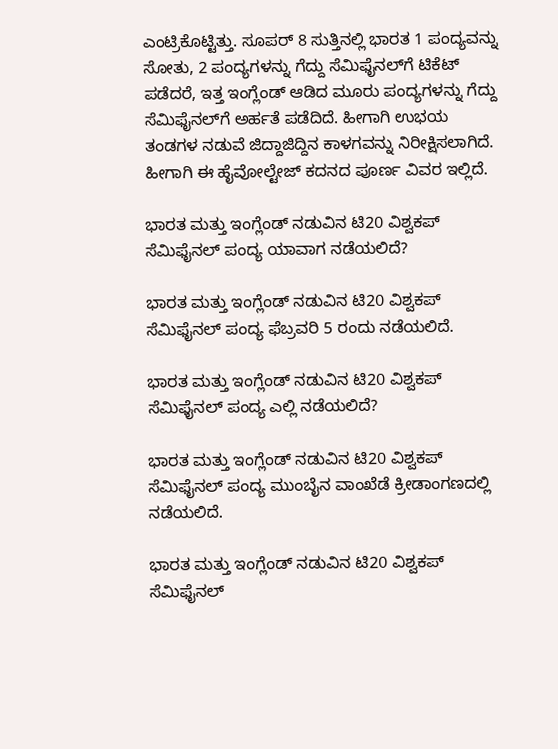ಎಂಟ್ರಿಕೊಟ್ಟಿತ್ತು. ಸೂಪರ್ 8 ಸುತ್ತಿನಲ್ಲಿ ಭಾರತ 1 ಪಂದ್ಯವನ್ನು ಸೋತು, 2 ಪಂದ್ಯಗಳನ್ನು ಗೆದ್ದು ಸೆಮಿಫೈನಲ್‌ಗೆ ಟಿಕೆಟ್ ಪಡೆದರೆ, ಇತ್ತ ಇಂಗ್ಲೆಂಡ್‌ ಆಡಿದ ಮೂರು ಪಂದ್ಯಗಳನ್ನು ಗೆದ್ದು ಸೆಮಿಫೈನಲ್‌ಗೆ ಅರ್ಹತೆ ಪಡೆದಿದೆ. ಹೀಗಾಗಿ ಉಭಯ ತಂಡಗಳ ನಡುವೆ ಜಿದ್ದಾಜಿದ್ದಿನ ಕಾಳಗವನ್ನು ನಿರೀಕ್ಷಿಸಲಾಗಿದೆ. ಹೀಗಾಗಿ ಈ ಹೈವೋಲ್ಟೇಜ್ ಕದನದ ಪೂರ್ಣ ವಿವರ ಇಲ್ಲಿದೆ.

ಭಾರತ ಮತ್ತು ಇಂಗ್ಲೆಂಡ್ ನಡುವಿನ ಟಿ20 ವಿಶ್ವಕಪ್ ಸೆಮಿಫೈನಲ್‌ ಪಂದ್ಯ ಯಾವಾಗ ನಡೆಯಲಿದೆ?

ಭಾರತ ಮತ್ತು ಇಂಗ್ಲೆಂಡ್ ನಡುವಿನ ಟಿ20 ವಿಶ್ವಕಪ್ ಸೆಮಿಫೈನಲ್‌ ಪಂದ್ಯ ಫೆಬ್ರವರಿ 5 ರಂದು ನಡೆಯಲಿದೆ.

ಭಾರತ ಮತ್ತು ಇಂಗ್ಲೆಂಡ್ ನಡುವಿನ ಟಿ20 ವಿಶ್ವಕಪ್ ಸೆಮಿಫೈನಲ್‌ ಪಂದ್ಯ ಎಲ್ಲಿ ನಡೆಯಲಿದೆ?

ಭಾರತ ಮತ್ತು ಇಂಗ್ಲೆಂಡ್ ನಡುವಿನ ಟಿ20 ವಿಶ್ವಕಪ್ ಸೆಮಿಫೈನಲ್‌ ಪಂದ್ಯ ಮುಂಬೈನ ವಾಂಖೆಡೆ ಕ್ರೀಡಾಂಗಣದಲ್ಲಿ ನಡೆಯಲಿದೆ.

ಭಾರತ ಮತ್ತು ಇಂಗ್ಲೆಂಡ್ ನಡುವಿನ ಟಿ20 ವಿಶ್ವಕಪ್ ಸೆಮಿಫೈನಲ್‌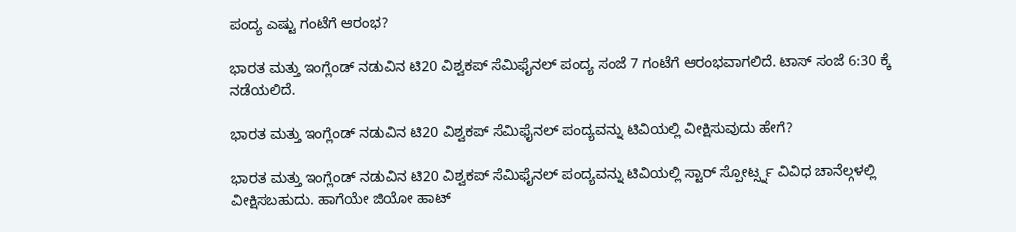ಪಂದ್ಯ ಎಷ್ಟು ಗಂಟೆಗೆ ಆರಂಭ?

ಭಾರತ ಮತ್ತು ಇಂಗ್ಲೆಂಡ್ ನಡುವಿನ ಟಿ20 ವಿಶ್ವಕಪ್ ಸೆಮಿಫೈನಲ್‌ ಪಂದ್ಯ ಸಂಜೆ 7 ಗಂಟೆಗೆ ಆರಂಭವಾಗಲಿದೆ. ಟಾಸ್ ಸಂಜೆ 6:30 ಕ್ಕೆ ನಡೆಯಲಿದೆ.

ಭಾರತ ಮತ್ತು ಇಂಗ್ಲೆಂಡ್ ನಡುವಿನ ಟಿ20 ವಿಶ್ವಕಪ್ ಸೆಮಿಫೈನಲ್‌ ಪಂದ್ಯವನ್ನು ಟಿವಿಯಲ್ಲಿ ವೀಕ್ಷಿಸುವುದು ಹೇಗೆ?

ಭಾರತ ಮತ್ತು ಇಂಗ್ಲೆಂಡ್ ನಡುವಿನ ಟಿ20 ವಿಶ್ವಕಪ್ ಸೆಮಿಫೈನಲ್‌ ಪಂದ್ಯವನ್ನು ಟಿವಿಯಲ್ಲಿ ಸ್ಟಾರ್ ಸ್ಪೋರ್ಟ್ಸ್ನ ವಿವಿಧ ಚಾನೆಲ್ಗಳಲ್ಲಿ ವೀಕ್ಷಿಸಬಹುದು. ಹಾಗೆಯೇ ಜಿಯೋ ಹಾಟ್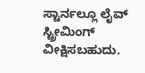ಸ್ಟಾರ್ನಲ್ಲೂ ಲೈವ್ ಸ್ಟ್ರೀಮಿಂಗ್ ವೀಕ್ಷಿಸಬಹುದು.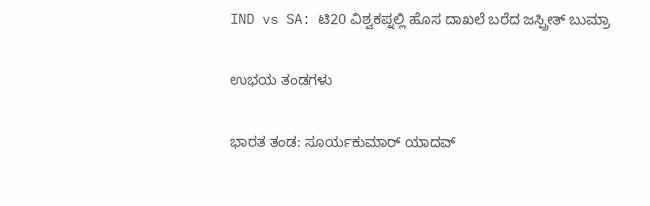IND vs SA: ಟಿ20 ವಿಶ್ವಕಪ್ನಲ್ಲಿ ಹೊಸ ದಾಖಲೆ ಬರೆದ ಜಸ್ಪ್ರೀತ್ ಬುಮ್ರಾ

ಉಭಯ ತಂಡಗಳು

ಭಾರತ ತಂಡ: ಸೂರ್ಯಕುಮಾರ್ ಯಾದವ್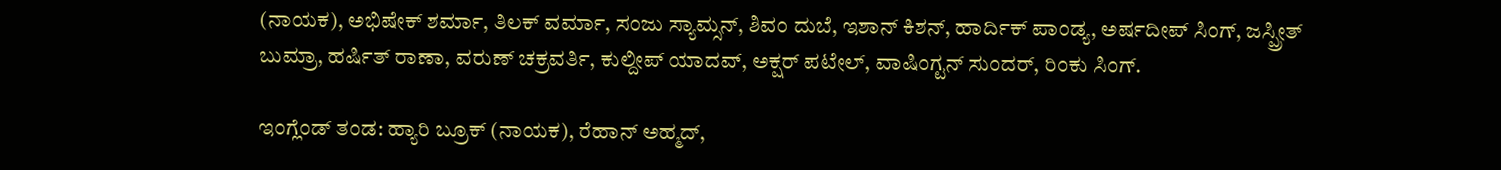(ನಾಯಕ), ಅಭಿಷೇಕ್ ಶರ್ಮಾ, ತಿಲಕ್ ವರ್ಮಾ, ಸಂಜು ಸ್ಯಾಮ್ಸನ್, ಶಿವಂ ದುಬೆ, ಇಶಾನ್ ಕಿಶನ್, ಹಾರ್ದಿಕ್ ಪಾಂಡ್ಯ, ಅರ್ಷದೀಪ್ ಸಿಂಗ್, ಜಸ್ಪ್ರೀತ್ ಬುಮ್ರಾ, ಹರ್ಷಿತ್ ರಾಣಾ, ವರುಣ್ ಚಕ್ರವರ್ತಿ, ಕುಲ್ದೀಪ್ ಯಾದವ್, ಅಕ್ಷರ್ ಪಟೇಲ್, ವಾಷಿಂಗ್ಟನ್ ಸುಂದರ್, ರಿಂಕು ಸಿಂಗ್.

ಇಂಗ್ಲೆಂಡ್ ತಂಡ: ಹ್ಯಾರಿ ಬ್ರೂಕ್ (ನಾಯಕ), ರೆಹಾನ್ ಅಹ್ಮದ್,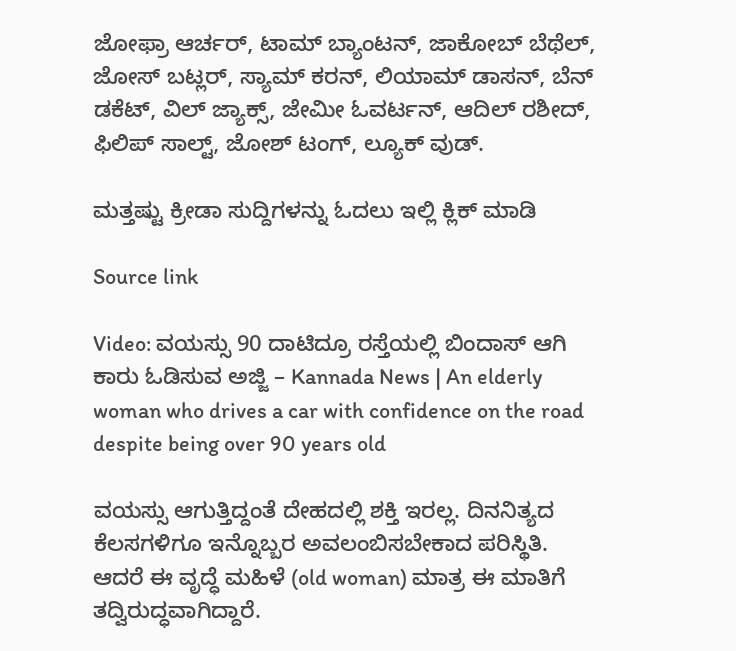ಜೋಫ್ರಾ ಆರ್ಚರ್, ಟಾಮ್ ಬ್ಯಾಂಟನ್, ಜಾಕೋಬ್ ಬೆಥೆಲ್, ಜೋಸ್ ಬಟ್ಲರ್, ಸ್ಯಾಮ್ ಕರನ್, ಲಿಯಾಮ್ ಡಾಸನ್, ಬೆನ್ ಡಕೆಟ್, ವಿಲ್ ಜ್ಯಾಕ್ಸ್, ಜೇಮೀ ಓವರ್ಟನ್, ಆದಿಲ್ ರಶೀದ್, ಫಿಲಿಪ್ ಸಾಲ್ಟ್, ಜೋಶ್ ಟಂಗ್, ಲ್ಯೂಕ್ ವುಡ್.

ಮತ್ತಷ್ಟು ಕ್ರೀಡಾ ಸುದ್ದಿಗಳನ್ನು ಓದಲು ಇಲ್ಲಿ ಕ್ಲಿಕ್ ಮಾಡಿ

Source link

Video: ವಯಸ್ಸು 90 ದಾಟಿದ್ರೂ ರಸ್ತೆಯಲ್ಲಿ ಬಿಂದಾಸ್ ಆಗಿ ಕಾರು ಓಡಿಸುವ ಅಜ್ಜಿ – Kannada News | An elderly woman who drives a car with confidence on the road despite being over 90 years old

ವಯಸ್ಸು ಆಗುತ್ತಿದ್ದಂತೆ ದೇಹದಲ್ಲಿ ಶಕ್ತಿ ಇರಲ್ಲ. ದಿನನಿತ್ಯದ ಕೆಲಸಗಳಿಗೂ ಇನ್ನೊಬ್ಬರ ಅವಲಂಬಿಸಬೇಕಾದ ಪರಿಸ್ಥಿತಿ. ಆದರೆ ಈ ವೃದ್ಧೆ ಮಹಿಳೆ (old woman) ಮಾತ್ರ ಈ ಮಾತಿಗೆ ತದ್ವಿರುದ್ಧವಾಗಿದ್ದಾರೆ.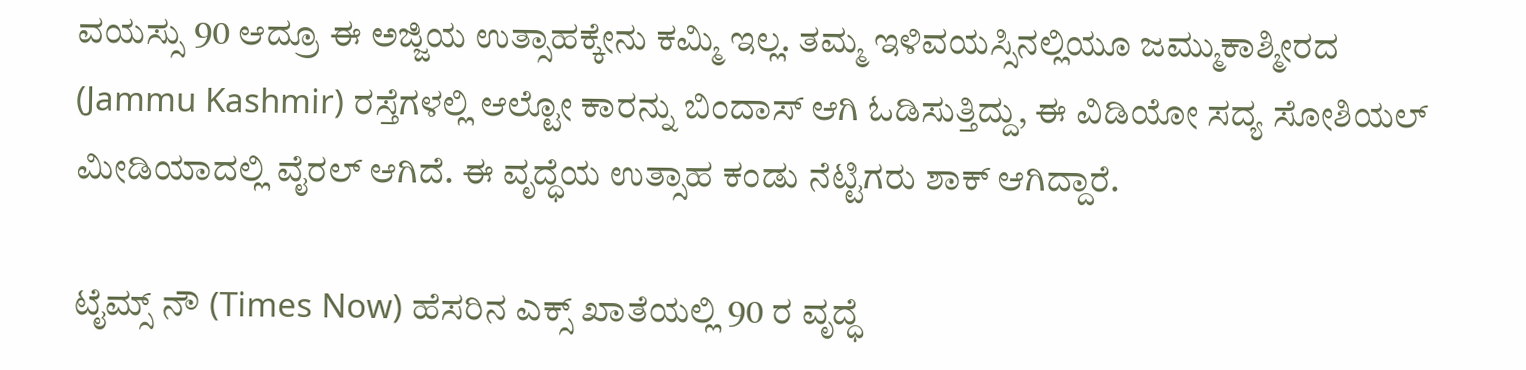ವಯಸ್ಸು 90 ಆದ್ರೂ ಈ ಅಜ್ಜಿಯ ಉತ್ಸಾಹಕ್ಕೇನು ಕಮ್ಮಿ ಇಲ್ಲ. ತಮ್ಮ ಇಳಿವಯಸ್ಸಿನಲ್ಲಿಯೂ ಜಮ್ಮುಕಾಶ್ಮೀರದ (Jammu Kashmir) ರಸ್ತೆಗಳಲ್ಲಿ ಆಲ್ಟೋ ಕಾರನ್ನು ಬಿಂದಾಸ್ ಆಗಿ ಓಡಿಸುತ್ತಿದ್ದು, ಈ ವಿಡಿಯೋ ಸದ್ಯ ಸೋಶಿಯಲ್ ಮೀಡಿಯಾದಲ್ಲಿ ವೈರಲ್ ಆಗಿದೆ. ಈ ವೃದ್ಧೆಯ ಉತ್ಸಾಹ ಕಂಡು ನೆಟ್ಟಿಗರು ಶಾಕ್ ಆಗಿದ್ದಾರೆ.

ಟೈಮ್ಸ್‌ ನೌ (Times Now) ಹೆಸರಿನ ಎಕ್ಸ್ ಖಾತೆಯಲ್ಲಿ 90 ರ ವೃದ್ಧೆ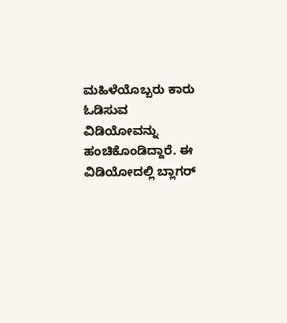ಮಹಿಳೆಯೊಬ್ಬರು ಕಾರು ಓಡಿಸುವ ವಿಡಿಯೋವನ್ನು ಹಂಚಿಕೊಂಡಿದ್ದಾರೆ. ಈ ವಿಡಿಯೋದಲ್ಲಿ ಬ್ಲಾಗರ್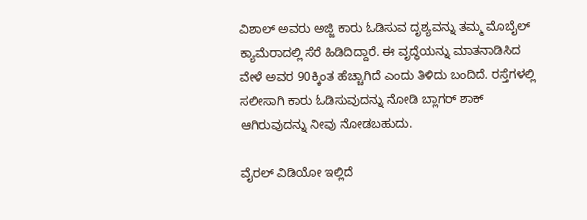ವಿಶಾಲ್ ಅವರು ಅಜ್ಜಿ ಕಾರು ಓಡಿಸುವ ದೃಶ್ಯವನ್ನು ತಮ್ಮ ಮೊಬೈಲ್ ಕ್ಯಾಮೆರಾದಲ್ಲಿ ಸೆರೆ ಹಿಡಿದಿದ್ದಾರೆ. ಈ ವೃದ್ಧೆಯನ್ನು ಮಾತನಾಡಿಸಿದ ವೇಳೆ ಅವರ 90ಕ್ಕಿಂತ ಹೆಚ್ಚಾಗಿದೆ ಎಂದು ತಿಳಿದು ಬಂದಿದೆ. ರಸ್ತೆಗಳಲ್ಲಿ ಸಲೀಸಾಗಿ ಕಾರು ಓಡಿಸುವುದನ್ನು ನೋಡಿ ಬ್ಲಾಗರ್ ಶಾಕ್ ಆಗಿರುವುದನ್ನು ನೀವು ನೋಡಬಹುದು.

ವೈರಲ್ ವಿಡಿಯೋ ಇಲ್ಲಿದೆ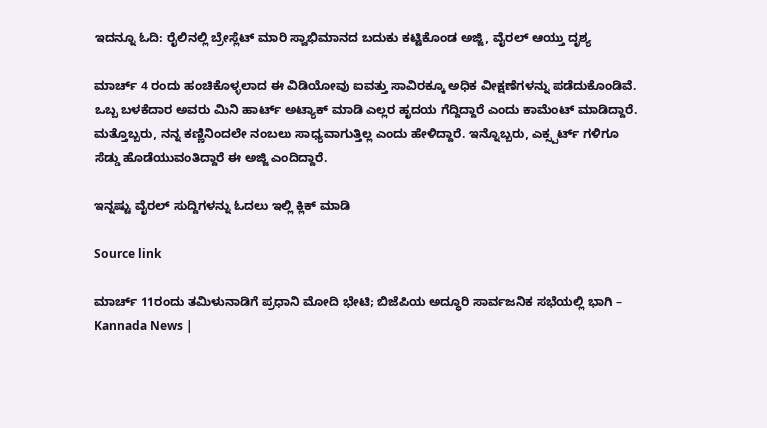ಇದನ್ನೂ ಓದಿ: ರೈಲಿನಲ್ಲಿ ಬ್ರೇಸ್ಲೆಟ್‌ ಮಾರಿ ಸ್ವಾಭಿಮಾನದ ಬದುಕು ಕಟ್ಟಿಕೊಂಡ ಅಜ್ಜಿ, ವೈರಲ್ ಆಯ್ತು ದೃಶ್ಯ

ಮಾರ್ಚ್ 4 ರಂದು ಹಂಚಿಕೊಳ್ಳಲಾದ ಈ ವಿಡಿಯೋವು ಐವತ್ತು ಸಾವಿರಕ್ಕೂ ಅಧಿಕ ವೀಕ್ಷಣೆಗಳನ್ನು ಪಡೆದುಕೊಂಡಿವೆ. ಒಬ್ಬ ಬಳಕೆದಾರ ಅವರು ಮಿನಿ ಹಾರ್ಟ್ ಅಟ್ಯಾಕ್ ಮಾಡಿ ಎಲ್ಲರ ಹೃದಯ ಗೆದ್ದಿದ್ದಾರೆ ಎಂದು ಕಾಮೆಂಟ್ ಮಾಡಿದ್ದಾರೆ. ಮತ್ತೊಬ್ಬರು, ನನ್ನ ಕಣ್ಣಿನಿಂದಲೇ ನಂಬಲು ಸಾಧ್ಯವಾಗುತ್ತಿಲ್ಲ ಎಂದು ಹೇಳಿದ್ದಾರೆ. ಇನ್ನೊಬ್ಬರು, ಎಕ್ಸ್ಪರ್ಟ್ ಗಳಿಗೂ ಸೆಡ್ಡು ಹೊಡೆಯುವಂತಿದ್ದಾರೆ ಈ ಅಜ್ಜಿ ಎಂದಿದ್ದಾರೆ.

ಇನ್ನಷ್ಟು ವೈರಲ್ ಸುದ್ದಿಗಳನ್ನು ಓದಲು ಇಲ್ಲಿ ಕ್ಲಿಕ್ ಮಾಡಿ

Source link

ಮಾರ್ಚ್ 11ರಂದು ತಮಿಳುನಾಡಿಗೆ ಪ್ರಧಾನಿ ಮೋದಿ ಭೇಟಿ; ಬಿಜೆಪಿಯ ಅದ್ಧೂರಿ ಸಾರ್ವಜನಿಕ ಸಭೆಯಲ್ಲಿ ಭಾಗಿ – Kannada News |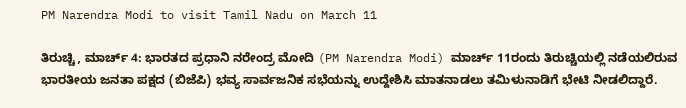PM Narendra Modi to visit Tamil Nadu on March 11

ತಿರುಚ್ಚಿ, ಮಾರ್ಚ್ 4: ಭಾರತದ ಪ್ರಧಾನಿ ನರೇಂದ್ರ ಮೋದಿ (PM Narendra Modi) ಮಾರ್ಚ್ 11ರಂದು ತಿರುಚ್ಚಿಯಲ್ಲಿ ನಡೆಯಲಿರುವ ಭಾರತೀಯ ಜನತಾ ಪಕ್ಷದ (ಬಿಜೆಪಿ) ಭವ್ಯ ಸಾರ್ವಜನಿಕ ಸಭೆಯನ್ನು ಉದ್ದೇಶಿಸಿ ಮಾತನಾಡಲು ತಮಿಳುನಾಡಿಗೆ ಭೇಟಿ ನೀಡಲಿದ್ದಾರೆ.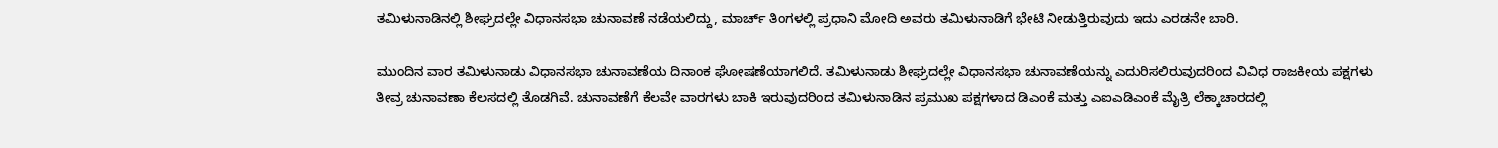ತಮಿಳುನಾಡಿನಲ್ಲಿ ಶೀಘ್ರದಲ್ಲೇ ವಿಧಾನಸಭಾ ಚುನಾವಣೆ ನಡೆಯಲಿದ್ದು, ಮಾರ್ಚ್ ತಿಂಗಳಲ್ಲಿ ಪ್ರಧಾನಿ ಮೋದಿ ಅವರು ತಮಿಳುನಾಡಿಗೆ ಭೇಟಿ ನೀಡುತ್ತಿರುವುದು ಇದು ಎರಡನೇ ಬಾರಿ.

ಮುಂದಿನ ವಾರ ತಮಿಳುನಾಡು ವಿಧಾನಸಭಾ ಚುನಾವಣೆಯ ದಿನಾಂಕ ಘೋಷಣೆಯಾಗಲಿದೆ. ತಮಿಳುನಾಡು ಶೀಘ್ರದಲ್ಲೇ ವಿಧಾನಸಭಾ ಚುನಾವಣೆಯನ್ನು ಎದುರಿಸಲಿರುವುದರಿಂದ ವಿವಿಧ ರಾಜಕೀಯ ಪಕ್ಷಗಳು ತೀವ್ರ ಚುನಾವಣಾ ಕೆಲಸದಲ್ಲಿ ತೊಡಗಿವೆ. ಚುನಾವಣೆಗೆ ಕೆಲವೇ ವಾರಗಳು ಬಾಕಿ ಇರುವುದರಿಂದ ತಮಿಳುನಾಡಿನ ಪ್ರಮುಖ ಪಕ್ಷಗಳಾದ ಡಿಎಂಕೆ ಮತ್ತು ಎಐಎಡಿಎಂಕೆ ಮೈತ್ರಿ ಲೆಕ್ಕಾಚಾರದಲ್ಲಿ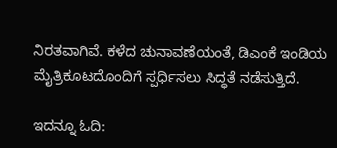ನಿರತವಾಗಿವೆ. ಕಳೆದ ಚುನಾವಣೆಯಂತೆ, ಡಿಎಂಕೆ ಇಂಡಿಯ ಮೈತ್ರಿಕೂಟದೊಂದಿಗೆ ಸ್ಪರ್ಧಿಸಲು ಸಿದ್ಧತೆ ನಡೆಸುತ್ತಿದೆ.

ಇದನ್ನೂ ಓದಿ: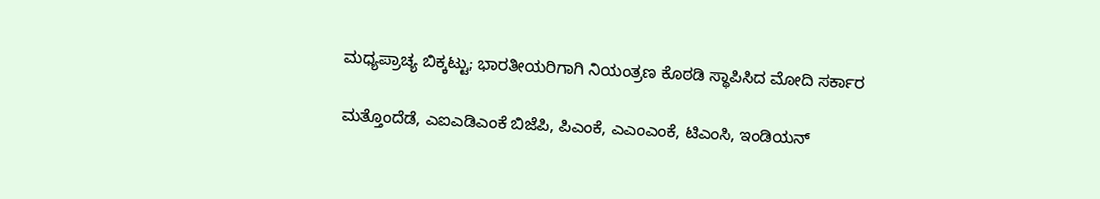ಮಧ್ಯಪ್ರಾಚ್ಯ ಬಿಕ್ಕಟ್ಟು; ಭಾರತೀಯರಿಗಾಗಿ ನಿಯಂತ್ರಣ ಕೊಠಡಿ ಸ್ಥಾಪಿಸಿದ ಮೋದಿ ಸರ್ಕಾರ

ಮತ್ತೊಂದೆಡೆ, ಎಐಎಡಿಎಂಕೆ ಬಿಜೆಪಿ, ಪಿಎಂಕೆ, ಎಎಂಎಂಕೆ, ಟಿಎಂಸಿ, ಇಂಡಿಯನ್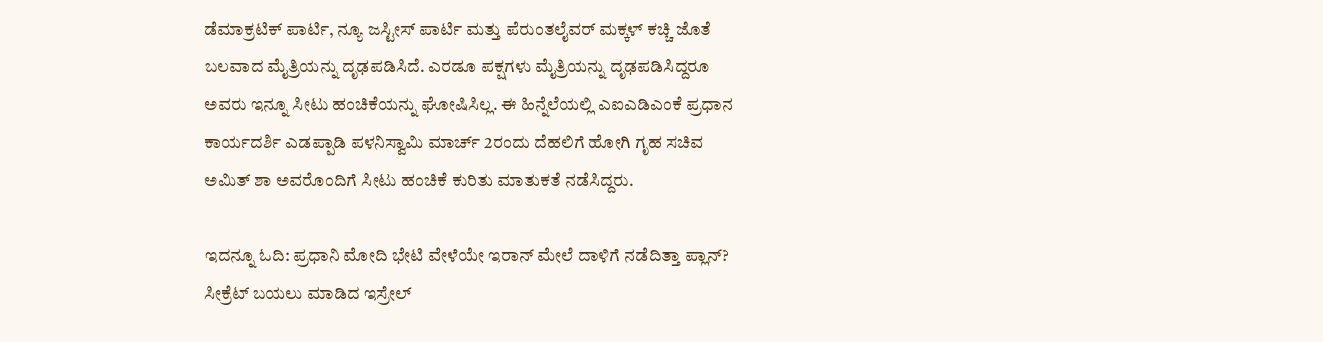ಡೆಮಾಕ್ರಟಿಕ್ ಪಾರ್ಟಿ, ನ್ಯೂ ಜಸ್ಟೀಸ್ ಪಾರ್ಟಿ ಮತ್ತು ಪೆರುಂತಲೈವರ್ ಮಕ್ಕಳ್ ಕಚ್ಚಿ ಜೊತೆ ಬಲವಾದ ಮೈತ್ರಿಯನ್ನು ದೃಢಪಡಿಸಿದೆ. ಎರಡೂ ಪಕ್ಷಗಳು ಮೈತ್ರಿಯನ್ನು ದೃಢಪಡಿಸಿದ್ದರೂ ಅವರು ಇನ್ನೂ ಸೀಟು ಹಂಚಿಕೆಯನ್ನು ಘೋಷಿಸಿಲ್ಲ. ಈ ಹಿನ್ನೆಲೆಯಲ್ಲಿ ಎಐಎಡಿಎಂಕೆ ಪ್ರಧಾನ ಕಾರ್ಯದರ್ಶಿ ಎಡಪ್ಪಾಡಿ ಪಳನಿಸ್ವಾಮಿ ಮಾರ್ಚ್ 2ರಂದು ದೆಹಲಿಗೆ ಹೋಗಿ ಗೃಹ ಸಚಿವ ಅಮಿತ್ ಶಾ ಅವರೊಂದಿಗೆ ಸೀಟು ಹಂಚಿಕೆ ಕುರಿತು ಮಾತುಕತೆ ನಡೆಸಿದ್ದರು.

ಇದನ್ನೂ ಓದಿ: ಪ್ರಧಾನಿ ಮೋದಿ ಭೇಟಿ ವೇಳೆಯೇ ಇರಾನ್ ಮೇಲೆ ದಾಳಿಗೆ ನಡೆದಿತ್ತಾ ಪ್ಲಾನ್? ಸೀಕ್ರೆಟ್ ಬಯಲು ಮಾಡಿದ ಇಸ್ರೇಲ್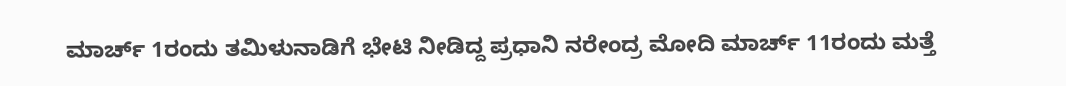ಮಾರ್ಚ್ 1ರಂದು ತಮಿಳುನಾಡಿಗೆ ಭೇಟಿ ನೀಡಿದ್ದ ಪ್ರಧಾನಿ ನರೇಂದ್ರ ಮೋದಿ ಮಾರ್ಚ್ 11ರಂದು ಮತ್ತೆ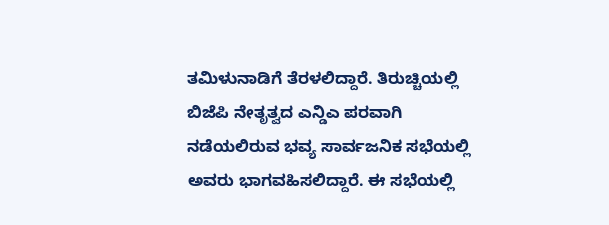ತಮಿಳುನಾಡಿಗೆ ತೆರಳಲಿದ್ದಾರೆ. ತಿರುಚ್ಚಿಯಲ್ಲಿ ಬಿಜೆಪಿ ನೇತೃತ್ವದ ಎನ್ಡಿಎ ಪರವಾಗಿ ನಡೆಯಲಿರುವ ಭವ್ಯ ಸಾರ್ವಜನಿಕ ಸಭೆಯಲ್ಲಿ ಅವರು ಭಾಗವಹಿಸಲಿದ್ದಾರೆ. ಈ ಸಭೆಯಲ್ಲಿ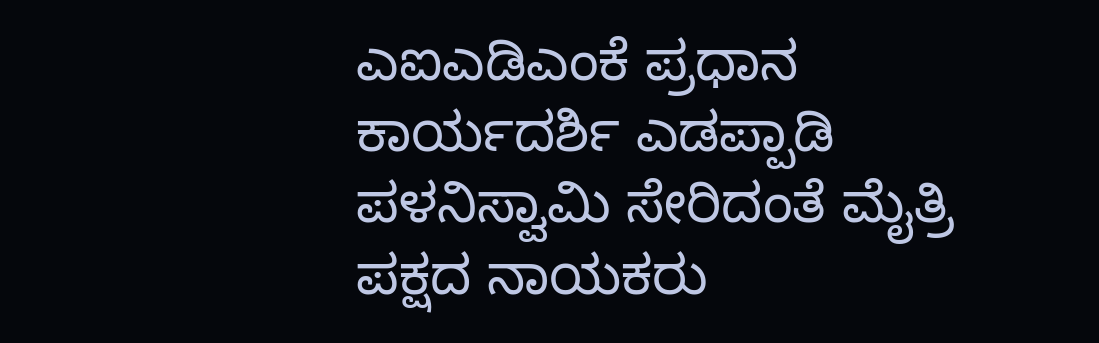ಎಐಎಡಿಎಂಕೆ ಪ್ರಧಾನ ಕಾರ್ಯದರ್ಶಿ ಎಡಪ್ಪಾಡಿ ಪಳನಿಸ್ವಾಮಿ ಸೇರಿದಂತೆ ಮೈತ್ರಿ ಪಕ್ಷದ ನಾಯಕರು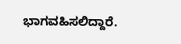ಭಾಗವಹಿಸಲಿದ್ದಾರೆ.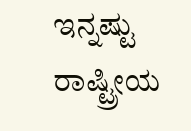ಇನ್ನಷ್ಟು ರಾಷ್ಟ್ರೀಯ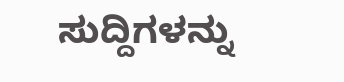ಸುದ್ದಿಗಳನ್ನು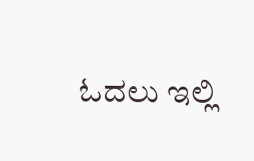ಓದಲು ಇಲ್ಲಿ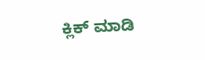ಕ್ಲಿಕ್ ಮಾಡಿ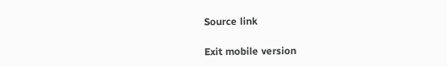Source link

Exit mobile version